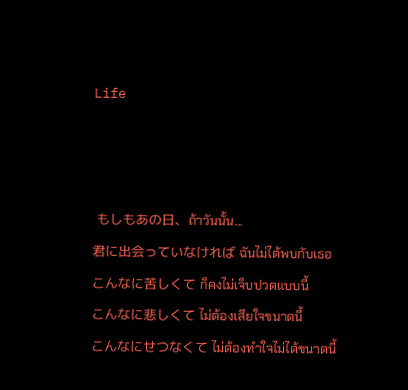Life



 もしもあの日、ถ้าวันนั้น...
君に出会っていなければ ฉันไม่ได้พบกับเธอ
こんなに苦しくて ก็คงไม่เจ็บปวดแบบนี้
こんなに悲しくて ไม่ต้องเสียใจขนาดนี้
こんなにせつなくて ไม่ต้องทำใจไม่ได้ขนาดนี้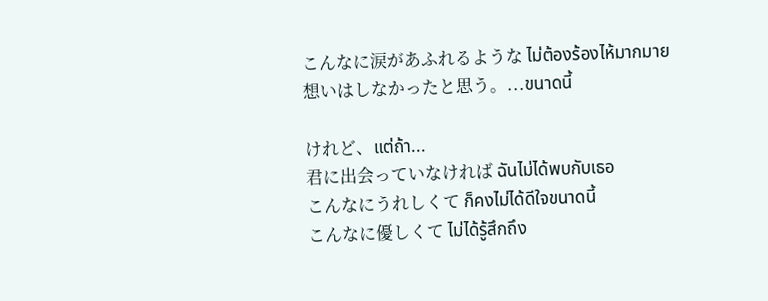こんなに涙があふれるような ไม่ต้องร้องไห้มากมาย
想いはしなかったと思う。...ขนาดนี้

けれど、แต่ถ้า...
君に出会っていなければ ฉันไม่ได้พบกับเธอ
こんなにうれしくて ก็คงไม่ได้ดีใจขนาดนี้
こんなに優しくて ไม่ได้รู้สึกถึง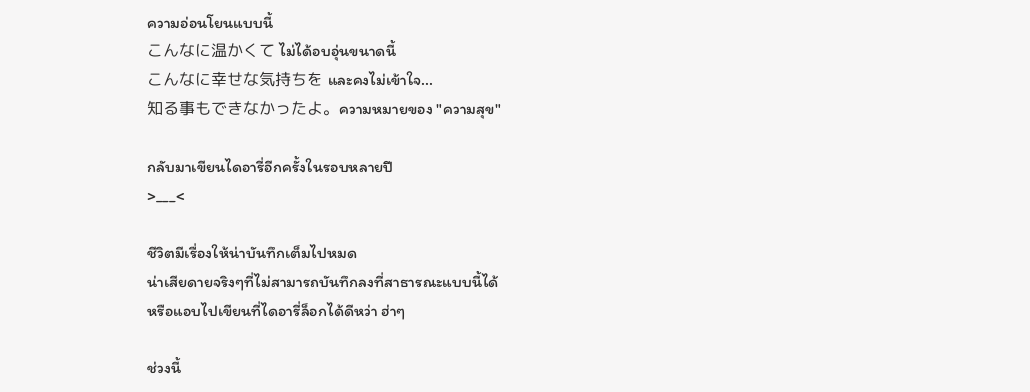ความอ่อนโยนแบบนี้
こんなに温かくて ไม่ได้อบอุ่นขนาดนี้
こんなに幸せな気持ちを และคงไม่เข้าใจ...
知る事もできなかったよ。ความหมายของ "ความสุข"

กลับมาเขียนไดอารี่อีกครั้งในรอบหลายปี
>___<

ชีวิตมีเรื่องให้น่าบันทึกเต็มไปหมด
น่าเสียดายจริงๆที่ไม่สามารถบันทึกลงที่สาธารณะแบบนี้ได้
หรือแอบไปเขียนที่ไดอารี่ล็อกได้ดีหว่า ฮ่าๆ

ช่วงนี้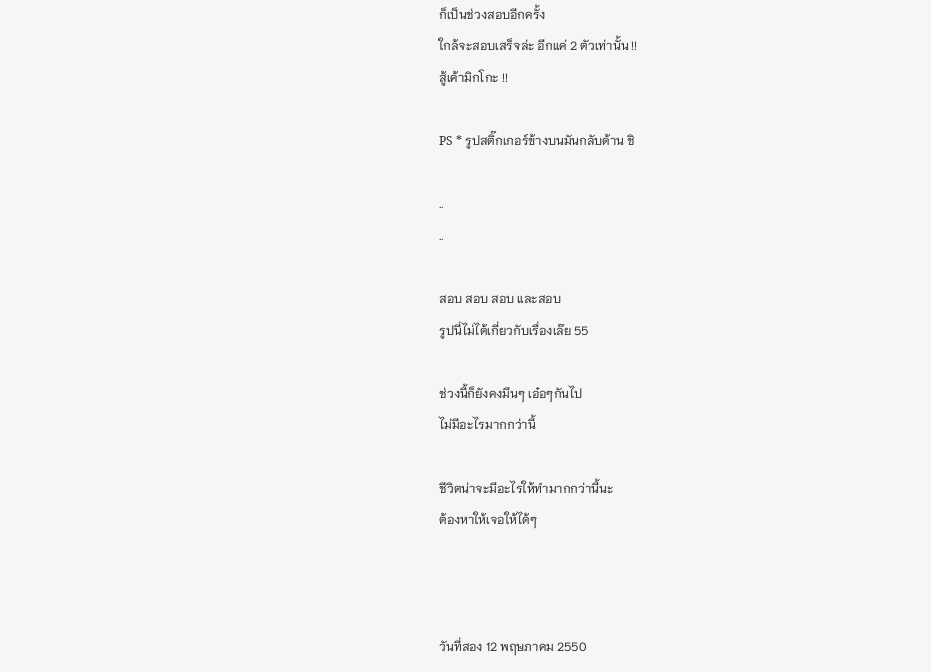ก็เป็นช่วงสอบอีกครั้ง
ใกล้จะสอบเสร็จล่ะ อีกแค่ 2 ตัวเท่านั้น !!
สู้เค้ามิกโกะ !!

PS * รูปสติ๊กเกอร์ข้างบนมันกลับด้าน ชิ

..
..

สอบ สอบ สอบ และสอบ
รูปนี่ไม่ได้เกี่ยวกับเรื่องเล๊ย 55

ช่วงนี้ก็ยังคงมึนๆ เอ๋อๆกันไป
ไม่มีอะไรมากกว่านี้

ชีวิตน่าจะมีอะไรให้ทำมากกว่านี้นะ
ต้องหาให้เจอให้ได้ๆ



วันที่สอง 12 พฤษภาคม 2550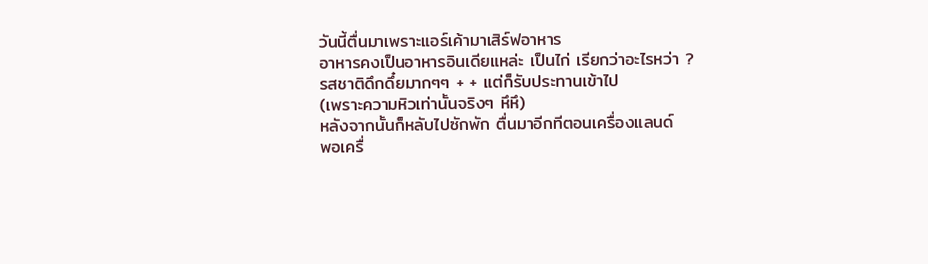วันนี้ตื่นมาเพราะแอร์เค้ามาเสิร์ฟอาหาร
อาหารคงเป็นอาหารอินเดียแหล่ะ เป็นไก่ เรียกว่าอะไรหว่า ?
รสชาติดึกดึ๋ยมากๆๆ + + แต่ก็รับประทานเข้าไป
(เพราะความหิวเท่านั้นจริงๆ หึหึ)
หลังจากนั้นก็หลับไปซักพัก ตื่นมาอีกทีตอนเครื่องแลนด์
พอเครื่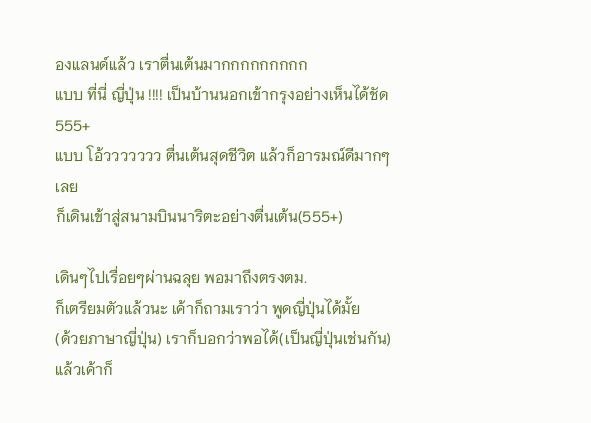องแลนด์แล้ว เราตื่นเต้นมากกกกกกกกก
แบบ ที่นี่ ญี่ปุ่น !!!! เป็นบ้านนอกเข้ากรุงอย่างเห็นได้ชัด 555+
แบบ โอ้ววววววว ตื่นเต้นสุดชีวิต แล้วก็อารมณ์ดีมากๆเลย
ก็เดินเข้าสู่สนามบินนาริตะอย่างตื่นเต้น(555+)

เดินๆไปเรื่อยๆผ่านฉลุย พอมาถึงตรงตม.
ก็เตรียมตัวแล้วนะ เค้าก็ถามเราว่า พูดญี่ปุ่นได้มั้ย
(ด้วยภาษาญี่ปุ่น) เราก็บอกว่าพอได้(เป็นญี่ปุ่นเช่นกัน)
แล้วเค้าก็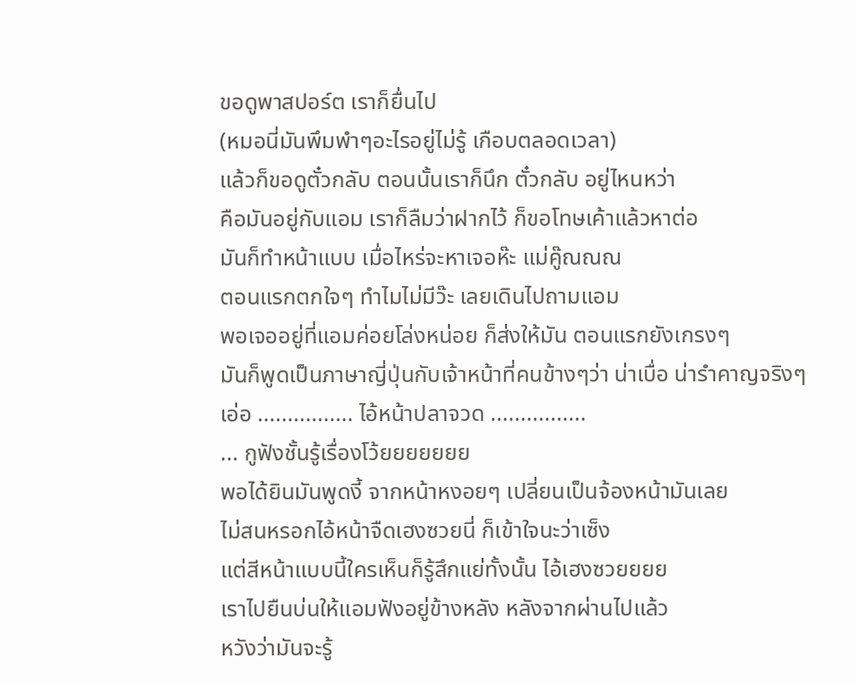ขอดูพาสปอร์ต เราก็ยื่นไป
(หมอนี่มันพึมพำๆอะไรอยู่ไม่รู้ เกือบตลอดเวลา)
แล้วก็ขอดูตั๋วกลับ ตอนนั้นเราก็นึก ตั๋วกลับ อยู่ไหนหว่า
คือมันอยู่กับแอม เราก็ลืมว่าฝากไว้ ก็ขอโทษเค้าแล้วหาต่อ
มันก็ทำหน้าแบบ เมื่อไหร่จะหาเจอห๊ะ แม่คู๊ณณณ
ตอนแรกตกใจๆ ทำไมไม่มีว๊ะ เลยเดินไปถามแอม
พอเจออยู่ที่แอมค่อยโล่งหน่อย ก็ส่งให้มัน ตอนแรกยังเกรงๆ
มันก็พูดเป็นภาษาญี่ปุ่นกับเจ้าหน้าที่คนข้างๆว่า น่าเบื่อ น่ารำคาญจริงๆ
เอ่อ ................ ไอ้หน้าปลาจวด ................
... กูฟังชั้นรู้เรื่องโว้ยยยยยยย
พอได้ยินมันพูดงี้ จากหน้าหงอยๆ เปลี่ยนเป็นจ้องหน้ามันเลย
ไม่สนหรอกไอ้หน้าจืดเฮงซวยนี่ ก็เข้าใจนะว่าเซ็ง
แต่สีหน้าแบบนี้ใครเห็นก็รู้สึกแย่ทั้งนั้น ไอ้เฮงซวยยยย
เราไปยืนบ่นให้แอมฟังอยู่ข้างหลัง หลังจากผ่านไปแล้ว
หวังว่ามันจะรู้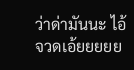ว่าด่ามันนะ ไอ้จวดเอ้ยยยยย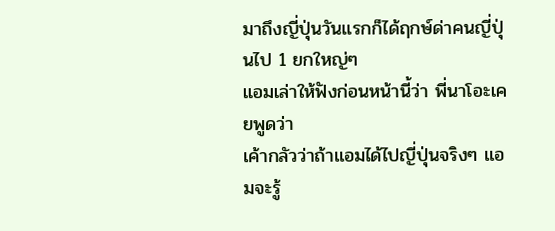มาถึงญี่ปุ่นวันแรกก็ได้ฤกษ์ด่าคนญี่ปุ่นไป 1 ยกใหญ่ๆ
แอมเล่าให้ฟังก่อนหน้านี้ว่า พี่นาโอะเคยพูดว่า
เค้ากลัวว่าถ้าแอมได้ไปญี่ปุ่นจริงๆ แอมจะรู้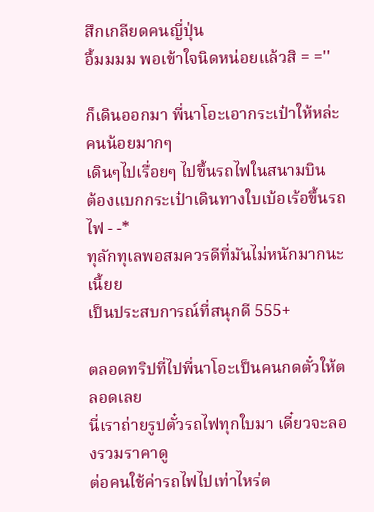สึกเกลียดคนญี่ปุ่น
อื้มมมม พอเข้าใจนิดหน่อยแล้วสิ = =''

ก็เดินออกมา พี่นาโอะเอากระเป๋าให้หล่ะ คนน้อยมากๆ
เดินๆไปเรื่อยๆ ไปขึ้นรถไฟในสนามบิน
ต้องแบกกระเป๋าเดินทางใบเบ้อเร้อขึ้นรถไฟ - -*
ทุลักทุเลพอสมควรดีที่มันไม่หนักมากนะเนี้ยย
เป็นประสบการณ์ที่สนุกดี 555+

ตลอดทริปที่ไปพี่นาโอะเป็นคนกดตั๋วให้ตลอดเลย
นี่เราถ่ายรูปตั๋วรถไฟทุกใบมา เดี๋ยวจะลองรวมราคาดู
ต่อคนใช้ค่ารถไฟไปเท่าไหร่ต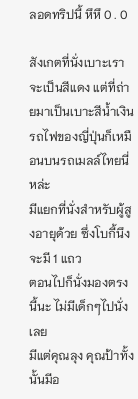ลอดทริปนี้ หึหึ 0 . 0

สังเกตที่นั่งเบาะเราจะเป็นสีแดง แต่ที่ถ่ายมาเป็นเบาะสีน้ำเงิน
รถไฟของญี่ปุ่นก็เหมือนบนรถเมลล์ไทยนี่หล่ะ
มีแยกที่นั่งสำหรับผู้สูงอายุด้วย ซึ่งโบกี้นึงจะมี 1 แถว
ตอนไปก็นั่งมองตรงนี้นะ ไม่มีเด็กๆไปนั่งเลย
มีแต่คุณลุง คุณป้าทั้งนั้นมีอ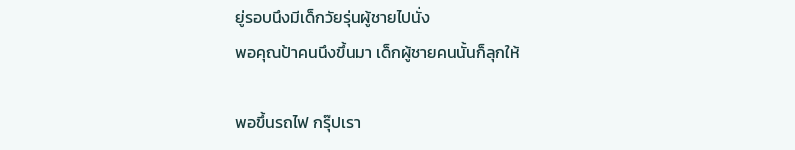ยู่รอบนึงมีเด็กวัยรุ่นผู้ชายไปนั่ง
พอคุณป้าคนนึงขึ้นมา เด็กผู้ชายคนนั้นก็ลุกให้

พอขึ้นรถไฟ กรุ๊ปเรา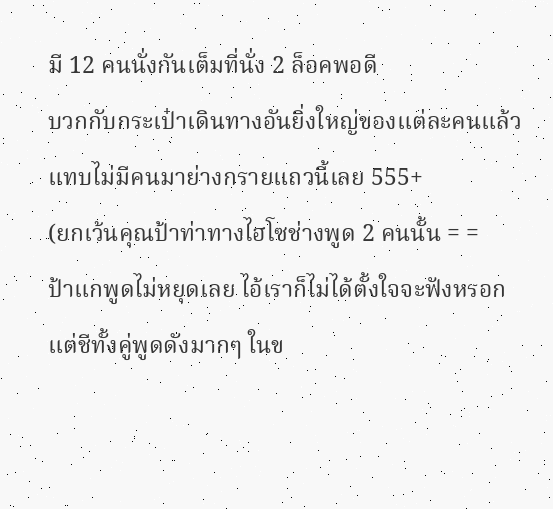มี 12 คนนั่งกันเต็มที่นั่ง 2 ล็อคพอดี
บวกกับกระเป๋าเดินทางอันยิ่งใหญ่ของแต่ละคนแล้ว
แทบไม่มีคนมาย่างกรายแถวนี้เลย 555+
(ยกเว้นคุณป้าท่าทางไฮโซช่างพูด 2 คนนั้น = =
ป้าแกพูดไม่หยุดเลย ไอ้เราก็ไม่ได้ตั้งใจจะฟังหรอก
แต่ชีทั้งคู่พูดดังมากๆ ในข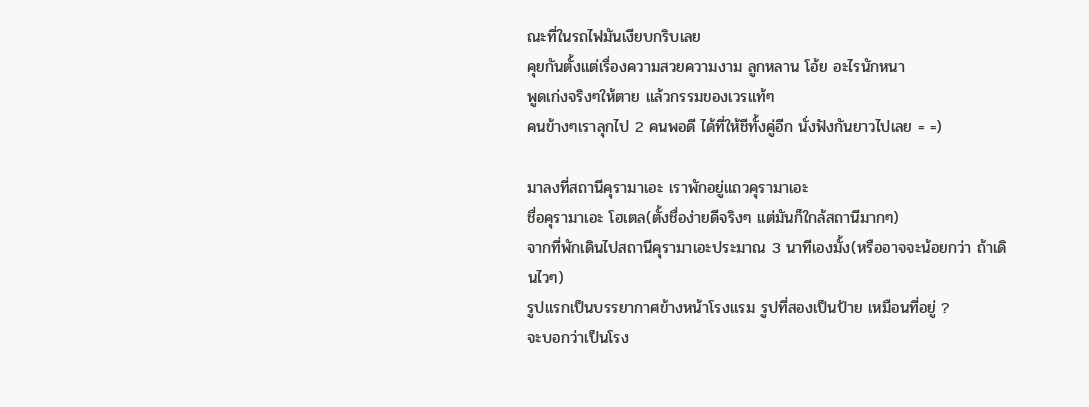ณะที่ในรถไฟมันเงียบกริบเลย
คุยกันตั้งแต่เรื่องความสวยความงาม ลูกหลาน โอ้ย อะไรนักหนา
พูดเก่งจริงๆให้ตาย แล้วกรรมของเวรแท้ๆ
คนข้างๆเราลุกไป 2 คนพอดี ได้ที่ให้ชีทั้งคู่อีก นั่งฟังกันยาวไปเลย = =)

มาลงที่สถานีคุรามาเอะ เราพักอยู่แถวคุรามาเอะ
ชื่อคุรามาเอะ โฮเตล(ตั้งชื่อง่ายดีจริงๆ แต่มันก็ใกล้สถานีมากๆ)
จากที่พักเดินไปสถานีคุรามาเอะประมาณ 3 นาทีเองมั้ง(หรืออาจจะน้อยกว่า ถ้าเดินไวๆ)
รูปแรกเป็นบรรยากาศข้างหน้าโรงแรม รูปที่สองเป็นป้าย เหมือนที่อยู่ ?
จะบอกว่าเป็นโรง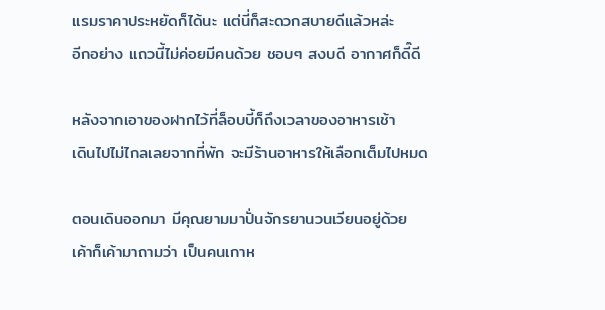แรมราคาประหยัดก็ได้นะ แต่นี่ก็สะดวกสบายดีแล้วหล่ะ
อีกอย่าง แถวนี้ไม่ค่อยมีคนด้วย ชอบๆ สงบดี อากาศก็ดี๊ดี

หลังจากเอาของฝากไว้ที่ล็อบบี้ก็ถึงเวลาของอาหารเช้า
เดินไปไม่ไกลเลยจากที่พัก จะมีร้านอาหารให้เลือกเต็มไปหมด

ตอนเดินออกมา มีคุณยามมาปั่นจักรยานวนเวียนอยู่ด้วย
เค้าก็เค้ามาถามว่า เป็นคนเกาห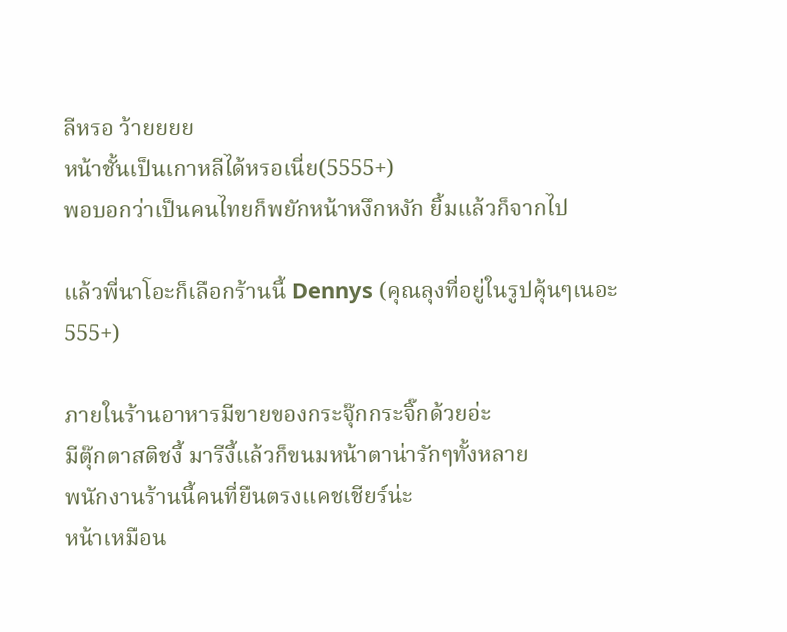ลีหรอ ว้ายยยย
หน้าชั้นเป็นเกาหลีได้หรอเนี่ย(5555+)
พอบอกว่าเป็นคนไทยก็พยักหน้าหงึกหงัก ยิ้มแล้วก็จากไป

แล้วพี่นาโอะก็เลือกร้านนี้ Dennys (คุณลุงที่อยู่ในรูปคุ้นๆเนอะ 555+)

ภายในร้านอาหารมีขายของกระจุ๊กกระจิ๊กด้วยอ่ะ
มีตุ๊กตาสติชงี้ มารีงี้แล้วก็ขนมหน้าตาน่ารักๆทั้งหลาย
พนักงานร้านนี้คนที่ยืนตรงแคชเชียร์น่ะ
หน้าเหมือน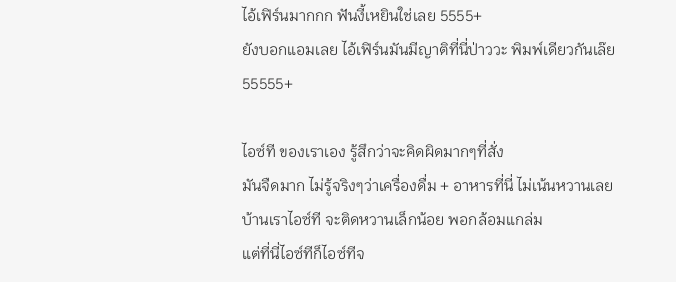ไอ้เฟิร์นมากกก ฟันงี้เหยินใช่เลย 5555+
ยังบอกแอมเลย ไอ้เฟิร์นมันมีญาติที่นี่ป่าววะ พิมพ์เดียวกันเล๊ย 55555+

ไอซ์ที ของเราเอง รู้สึกว่าจะคิดผิดมากๆที่สั่ง
มันจืดมาก ไม่รู้จริงๆว่าเครื่องดื่ม + อาหารที่นี่ ไม่เน้นหวานเลย
บ้านเราไอซ์ที จะติดหวานเล็กน้อย พอกล้อมแกล่ม
แต่ที่นี่ไอซ์ทีก็ไอซ์ทีจ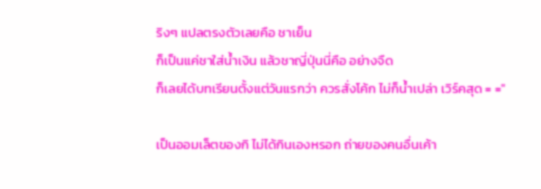ริงๆ แปลตรงตัวเลยคือ ชาเย็น
ก็เป็นแค่ชาใส่น้ำเงิน แล้วชาญี่ปุ่นนี่คือ อย่างจืด
ก็เลยได้บทเรียนตั้งแต่วันแรกว่า ควรสั่งโค้ก ไม่ก็น้ำเปล่า เวิร์คสุด = =''

เป็นออมเล็ตของกิ ไม่ได้กินเองหรอก ถ่ายของคนอื่นเค้า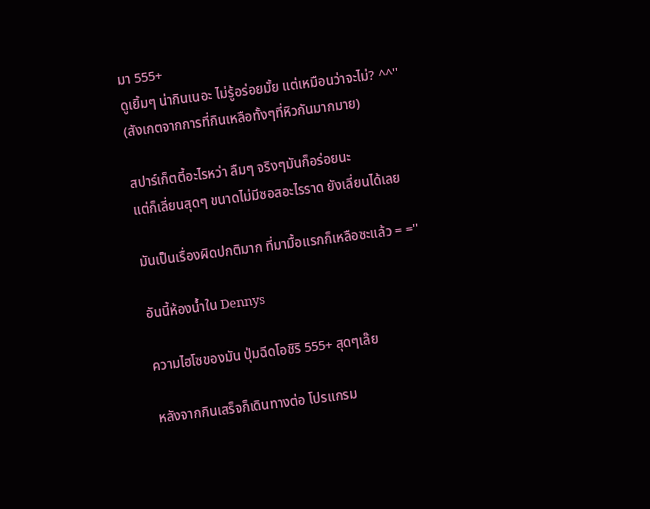มา 555+
ดูเยิ้มๆ น่ากินเนอะ ไม่รู้อร่อยมั้ย แต่เหมือนว่าจะไม่? ^^''
(สังเกตจากการที่กินเหลือทั้งๆที่หิวกันมากมาย)

สปาร์เก็ตตี้อะไรหว่า ลืมๆ จริงๆมันก็อร่อยนะ
แต่ก็เลี่ยนสุดๆ ขนาดไม่มีซอสอะไรราด ยังเลี่ยนได้เลย

มันเป็นเรื่องผิดปกติมาก ที่มามื้อแรกก็เหลือซะแล้ว = =''

อันนี้ห้องน้ำใน Dennys

ความไฮโซของมัน ปุ่มฉีดโอชิริ 555+ สุดๆเล๊ย

หลังจากกินเสร็จก็เดินทางต่อ โปรแกรม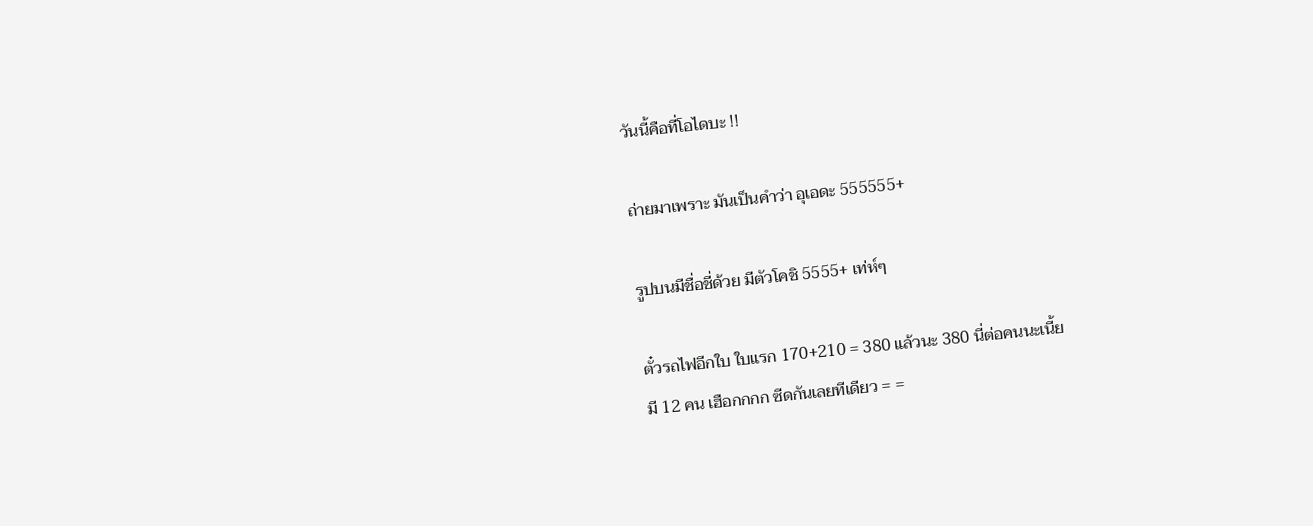วันนี้คือที่โอไดบะ !!

ถ่ายมาเพราะ มันเป็นคำว่า อุเอดะ 555555+

รูปบนมีชื่อชี่ด้วย มีตัวโคชิ 5555+ เท่ห์ๆ

ตั๋วรถไฟอีกใบ ใบแรก 170+210 = 380 แล้วนะ 380 นี่ต่อคนนะเนี้ย
มี 12 คน เฮือกกกก ซีดกันเลยทีเดียว = =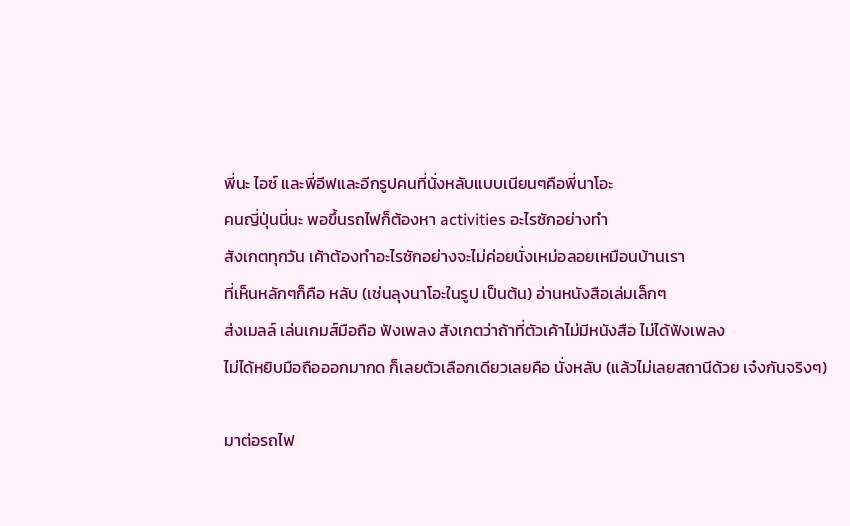พี่นะ ไอซ์ และพี่อีฟและอีกรูปคนที่นั่งหลับแบบเนียนๆคือพี่นาโอะ
คนญี่ปุ่นนี่นะ พอขึ้นรถไฟก็ต้องหา activities อะไรซักอย่างทำ
สังเกตทุกวัน เค้าต้องทำอะไรซักอย่างจะไม่ค่อยนั่งเหม่อลอยเหมือนบ้านเรา
ที่เห็นหลักๆก็คือ หลับ (เช่นลุงนาโอะในรูป เป็นต้น) อ่านหนังสือเล่มเล็กๆ
ส่งเมลล์ เล่นเกมส์มือถือ ฟังเพลง สังเกตว่าถ้าที่ตัวเค้าไม่มีหนังสือ ไม่ได้ฟังเพลง
ไม่ได้หยิบมือถือออกมากด ก็เลยตัวเลือกเดียวเลยคือ นั่งหลับ (แล้วไม่เลยสถานีด้วย เจ๋งกันจริงๆ)

มาต่อรถไฟ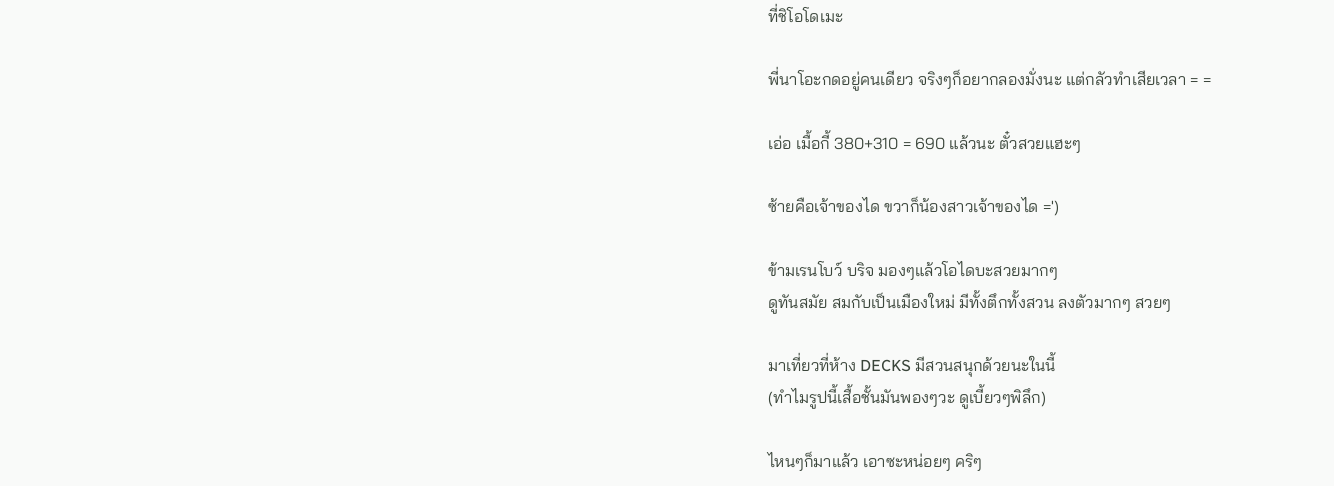ที่ชิโอโดเมะ

พี่นาโอะกดอยู่คนเดียว จริงๆก็อยากลองมั่งนะ แต่กลัวทำเสียเวลา = =

เอ่อ เมื้อกี้ 380+310 = 690 แล้วนะ ตั๋วสวยแฮะๆ

ซ้ายคือเจ้าของได ขวาก็น้องสาวเจ้าของได =')

ข้ามเรนโบว์ บริจ มองๆแล้วโอไดบะสวยมากๆ
ดูทันสมัย สมกับเป็นเมืองใหม่ มีทั้งตึกทั้งสวน ลงตัวมากๆ สวยๆ

มาเที่ยวที่ห้าง DECKS มีสวนสนุกด้วยนะในนี้
(ทำไมรูปนี้เสื้อชั้นมันพองๆวะ ดูเบี้ยวๆพิลึก)

ไหนๆก็มาแล้ว เอาซะหน่อยๆ คริๆ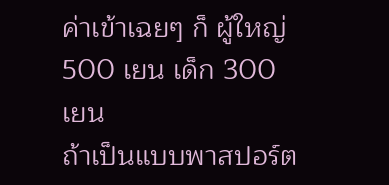ค่าเข้าเฉยๆ ก็ ผู้ใหญ่ 500 เยน เด็ก 300 เยน
ถ้าเป็นแบบพาสปอร์ต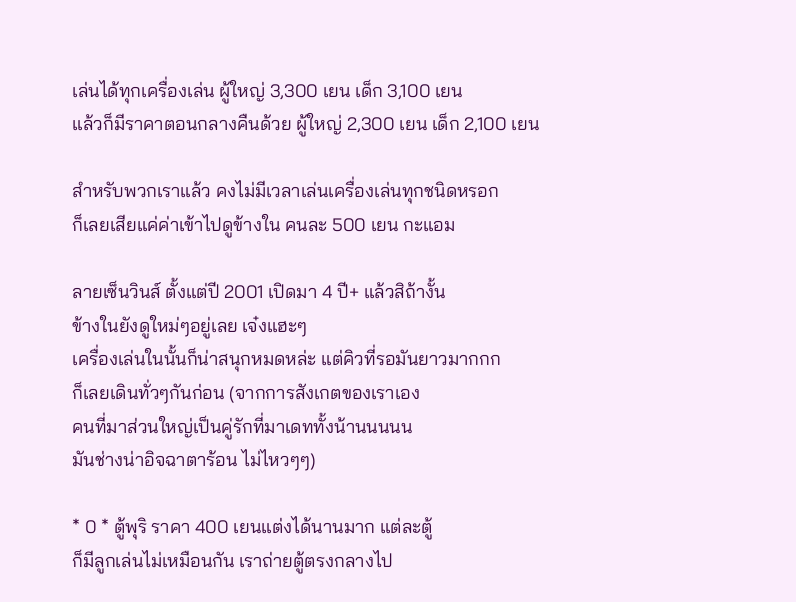เล่นได้ทุกเครื่องเล่น ผู้ใหญ่ 3,300 เยน เด็ก 3,100 เยน
แล้วก็มีราคาตอนกลางคืนด้วย ผู้ใหญ่ 2,300 เยน เด็ก 2,100 เยน

สำหรับพวกเราแล้ว คงไม่มีเวลาเล่นเครื่องเล่นทุกชนิดหรอก
ก็เลยเสียแค่ค่าเข้าไปดูข้างใน คนละ 500 เยน กะแอม

ลายเซ็นวินส์ ตั้งแต่ปี 2001 เปิดมา 4 ปี+ แล้วสิถ้างั้น
ข้างในยังดูใหม่ๆอยู่เลย เจ๋งแฮะๆ
เครื่องเล่นในนั้นก็น่าสนุกหมดหล่ะ แต่คิวที่รอมันยาวมากกก
ก็เลยเดินทั่วๆกันก่อน (จากการสังเกตของเราเอง
คนที่มาส่วนใหญ่เป็นคู่รักที่มาเดททั้งน้านนนนน
มันช่างน่าอิจฉาตาร้อน ไม่ไหวๆๆ)

* 0 * ตู้พุริ ราคา 400 เยนแต่งได้นานมาก แต่ละตู้
ก็มีลูกเล่นไม่เหมือนกัน เราถ่ายตู้ตรงกลางไป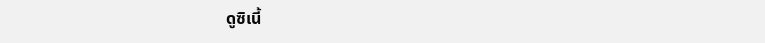ดูซิเนี้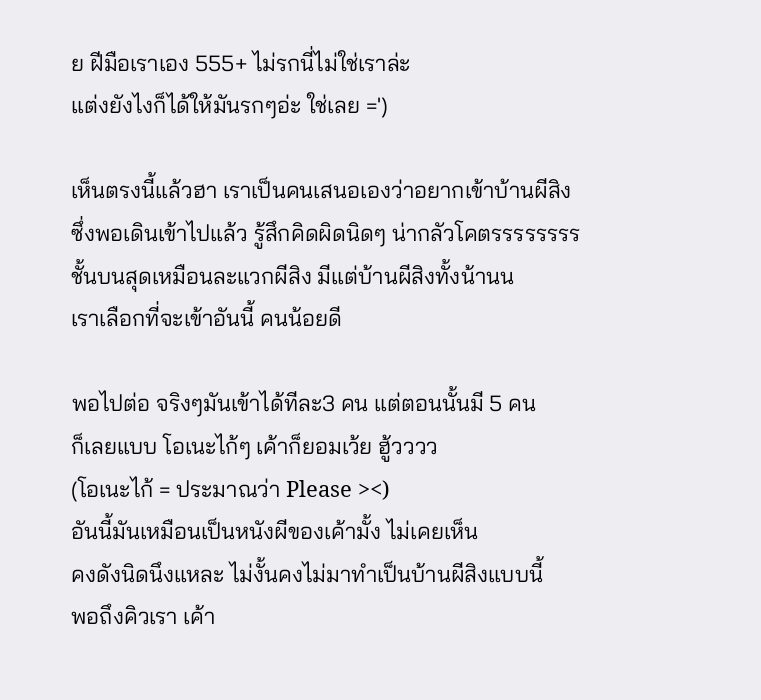ย ฝีมือเราเอง 555+ ไม่รกนี่ไม่ใช่เราล่ะ
แต่งยังไงก็ได้ให้มันรกๆอ่ะ ใช่เลย =')

เห็นตรงนี้แล้วฮา เราเป็นคนเสนอเองว่าอยากเข้าบ้านผีสิง
ซึ่งพอเดินเข้าไปแล้ว รู้สึกคิดผิดนิดๆ น่ากลัวโคตรรรรรรรร
ชั้นบนสุดเหมือนละแวกผีสิง มีแต่บ้านผีสิงทั้งน้านน
เราเลือกที่จะเข้าอันนี้ คนน้อยดี

พอไปต่อ จริงๆมันเข้าได้ทีละ3 คน แต่ตอนนั้นมี 5 คน
ก็เลยแบบ โอเนะไก้ๆ เค้าก็ยอมเว้ย ฮู้วววว
(โอเนะไก้ = ประมาณว่า Please ><)
อันนี้มันเหมือนเป็นหนังผีของเค้ามั้ง ไม่เคยเห็น
คงดังนิดนึงแหละ ไม่งั้นคงไม่มาทำเป็นบ้านผีสิงแบบนี้
พอถึงคิวเรา เค้า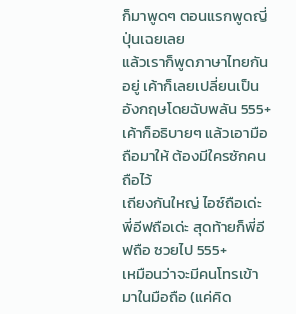ก็มาพูดๆ ตอนแรกพูดญี่ปุ่นเฉยเลย
แล้วเราก็พูดภาษาไทยกันอยู่ เค้าก็เลยเปลี่ยนเป็นอังกฤษโดยฉับพลัน 555+
เค้าก็อธิบายๆ แล้วเอามือถือมาให้ ต้องมีใครซักคนถือไว้
เถียงกันใหญ่ ไอซ์ถือเด่ะ พี่อีฟถือเด่ะ สุดท้ายก็พี่อีฟถือ ซวยไป 555+
เหมือนว่าจะมีคนโทรเข้ามาในมือถือ (แค่คิด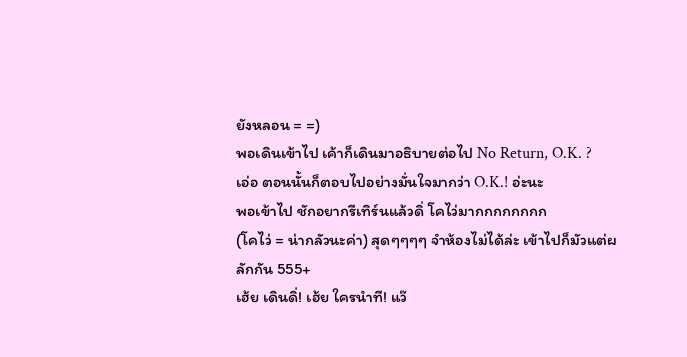ยังหลอน = =)
พอเดินเข้าไป เค้าก็เดินมาอธิบายต่อไป No Return, O.K. ?
เอ่อ ตอนนั้นก็ตอบไปอย่างมั่นใจมากว่า O.K.! อ่ะนะ
พอเข้าไป ชักอยากรีเทิร์นแล้วดิ่ โคไว่มากกกกกกกก
(โคไว่ = น่ากลัวนะค่า) สุดๆๆๆๆ จำห้องไม่ได้ล่ะ เข้าไปก็มัวแต่ผลักกัน 555+
เฮ้ย เดินดิ่! เฮ้ย ใครนำที! แว๊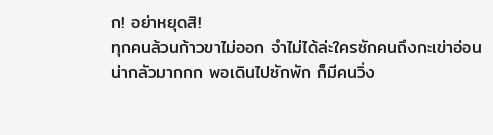ก! อย่าหยุดสิ!
ทุกคนล้วนก้าวขาไม่ออก จำไม่ได้ล่ะใครซักคนถึงกะเข่าอ่อน
น่ากลัวมากกก พอเดินไปซักพัก ก็มีคนวิ่ง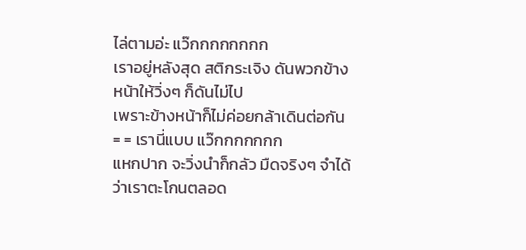ไล่ตามอ่ะ แว๊กกกกกกกก
เราอยู่หลังสุด สติกระเจิง ดันพวกข้างหน้าให้วิ่งๆ ก็ดันไม่ไป
เพราะข้างหน้าก็ไม่ค่อยกล้าเดินต่อกัน = = เรานี่แบบ แว๊กกกกกกก
แหกปาก จะวิ่งนำก็กลัว มืดจริงๆ จำได้ว่าเราตะโกนตลอด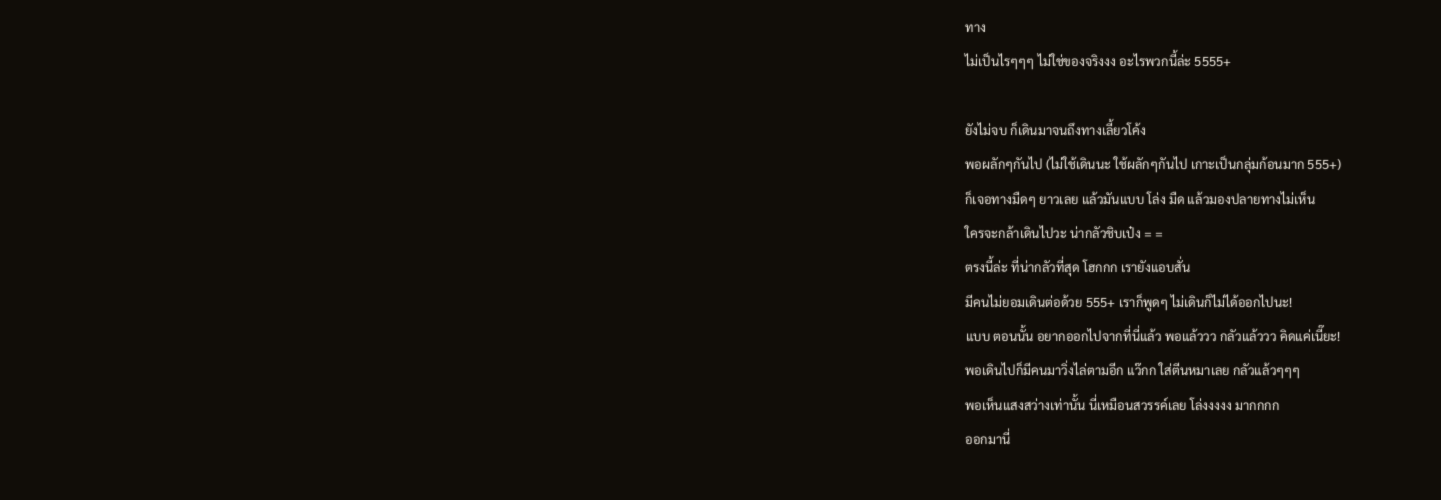ทาง
ไม่เป็นไรๆๆๆ ไม่ใช่ของจริงงง อะไรพวกนี้ล่ะ 5555+

ยังไม่จบ ก็เดินมาจนถึงทางเลี้ยวโค้ง
พอผลักๆกันไป (ไม่ใช้เดินนะ ใช้ผลักๆกันไป เกาะเป็นกลุ่มก้อนมาก 555+)
ก็เจอทางมืดๆ ยาวเลย แล้วมันแบบ โล่ง มืด แล้วมองปลายทางไม่เห็น
ใครจะกล้าเดินไปวะ น่ากลัวชิบเป๋ง = =
ตรงนี้ล่ะ ที่น่ากลัวที่สุด โฮกกก เรายังแอบสั่น
มีคนไม่ยอมเดินต่อด้วย 555+ เราก็พูดๆ ไม่เดินก็ไม่ได้ออกไปนะ!
แบบ ตอนนั้น อยากออกไปจากที่นี่แล้ว พอแล้ววว กลัวแล้ววว คิดแค่เนี๊ยะ!
พอเดินไปก็มีคนมาวิ่งไล่ตามอีก แว๊กก ใส่ตีนหมาเลย กลัวแล้วๆๆๆ
พอเห็นแสงสว่างเท่านั้น นี่เหมือนสวรรค์เลย โล่งงงงง มากกกก
ออกมานี่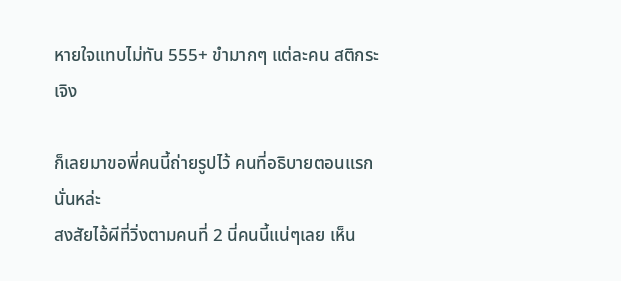หายใจแทบไม่ทัน 555+ ขำมากๆ แต่ละคน สติกระเจิง

ก็เลยมาขอพี่คนนี้ถ่ายรูปไว้ คนที่อธิบายตอนแรกนั่นหล่ะ
สงสัยไอ้ผีที่วิ่งตามคนที่ 2 นี่คนนี้แน่ๆเลย เห็น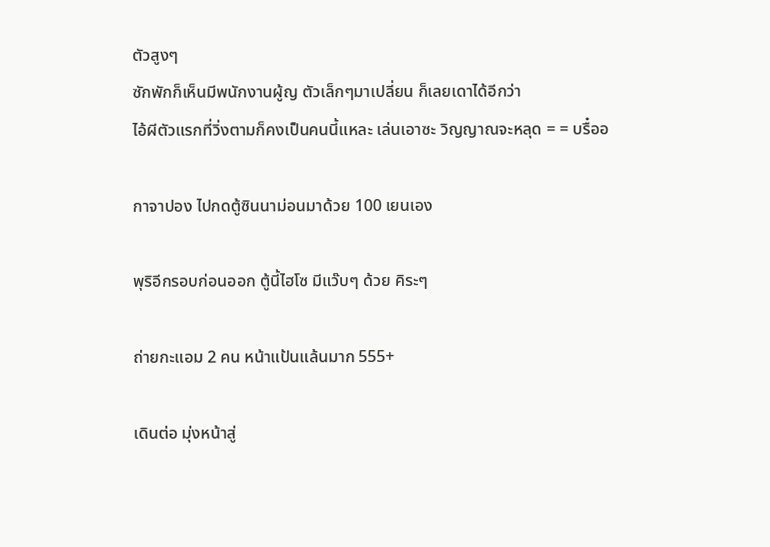ตัวสูงๆ
ซักพักก็เห็นมีพนักงานผู้ญ ตัวเล็กๆมาเปลี่ยน ก็เลยเดาได้อีกว่า
ไอ้ผีตัวแรกที่วิ่งตามก็คงเป็นคนนี้แหละ เล่นเอาซะ วิญญาณจะหลุด = = บรื๋ออ

กาจาปอง ไปกดตู้ซินนาม่อนมาด้วย 100 เยนเอง

พุริอีกรอบก่อนออก ตู้นี้ไฮโซ มีแว๊บๆ ด้วย คิระๆ

ถ่ายกะแอม 2 คน หน้าแป้นแล้นมาก 555+

เดินต่อ มุ่งหน้าสู่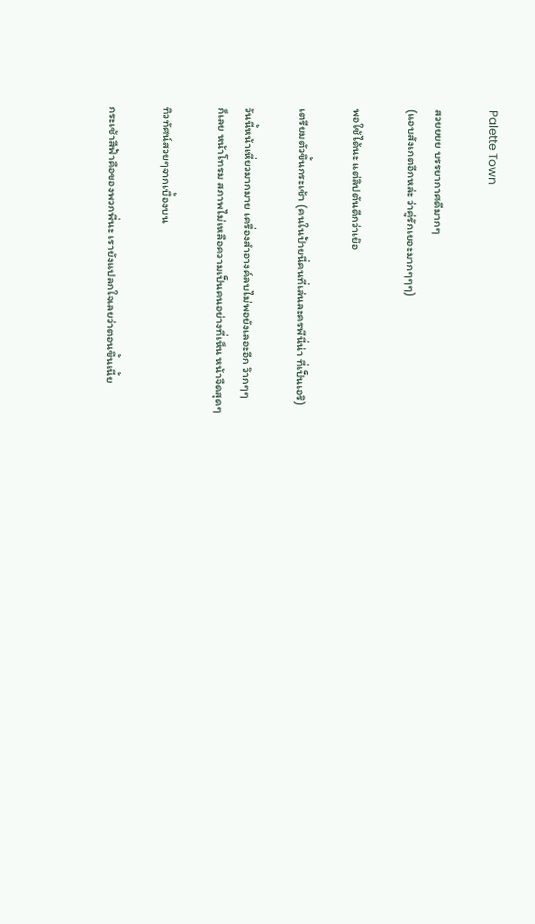Palette Town

สวยยยย บรรยากาศดีมากๆ
(แอบสังเกตอีกหล่ะ ว่าคู่รักเยอะมากๆๆๆ)

พอใช้ได้นะ แต่ลิปตันดีกว่าเย๊อ

เตรียมตัวขึ้นกระเช้า (คนในป้ายนี่คนที่เล่นละครพีนี่น่า ที่เป็นเอริ)

วันนี้หน้าเหี่ยวมากมาย เครื่องสำอางค์ลบไม่พอยังเลอะอีก ว๊ากๆๆ
ก็เลย หน้าโทรม สภาพไม่เหลือความเป็นคนอย่างที่เห็น หน้าจืดสุดๆ

ทิวทัศน์สวยๆจากเบื้องบน

กระเช้าสีฟ้าคือของพวกพี่นะ เรายังแปลกใจเลยว่าตอนขึ้นเนี้ย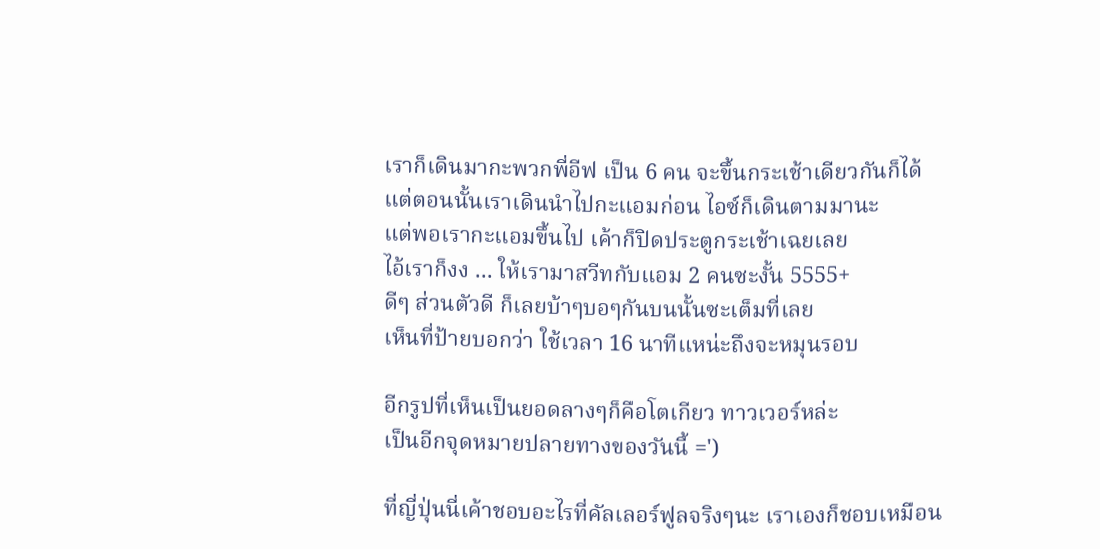เราก็เดินมากะพวกพี่อีฟ เป็น 6 คน จะขึ้นกระเช้าเดียวกันก็ได้
แต่ตอนนั้นเราเดินนำไปกะแอมก่อน ไอซ์ก็เดินตามมานะ
แต่พอเรากะแอมขึ้นไป เค้าก็ปิดประตูกระเช้าเฉยเลย
ไอ้เราก็งง ... ให้เรามาสวีทกับแอม 2 คนซะงั้น 5555+
ดีๆ ส่วนตัวดี ก็เลยบ้าๆบอๆกันบนนั้นซะเต็มที่เลย
เห็นที่ป้ายบอกว่า ใช้เวลา 16 นาทีแหน่ะถึงจะหมุนรอบ

อีกรูปที่เห็นเป็นยอดลางๆก็คือโตเกียว ทาวเวอร์หล่ะ
เป็นอีกจุดหมายปลายทางของวันนี้ =')

ที่ญี่ปุ่นนี่เค้าชอบอะไรที่คัลเลอร์ฟูลจริงๆนะ เราเองก็ชอบเหมือน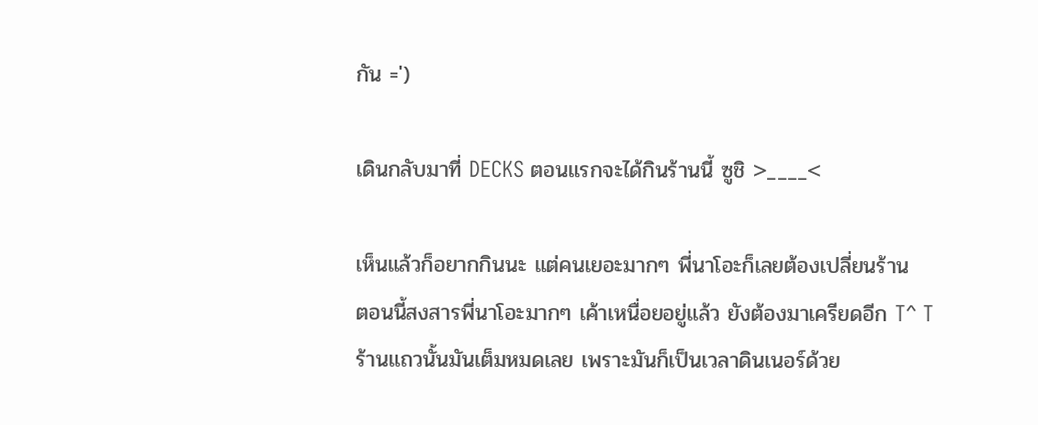กัน =')

เดินกลับมาที่ DECKS ตอนแรกจะได้กินร้านนี้ ซูชิ >____<

เห็นแล้วก็อยากกินนะ แต่คนเยอะมากๆ พี่นาโอะก็เลยต้องเปลี่ยนร้าน
ตอนนี้สงสารพี่นาโอะมากๆ เค้าเหนื่อยอยู่แล้ว ยังต้องมาเครียดอีก T^ T
ร้านแถวนั้นมันเต็มหมดเลย เพราะมันก็เป็นเวลาดินเนอร์ด้วย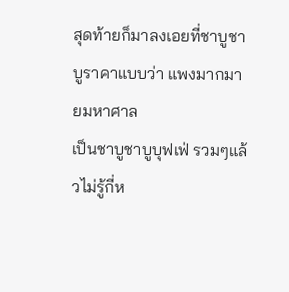สุดท้ายก็มาลงเอยที่ชาบูชาบูราคาแบบว่า แพงมากมายมหาศาล
เป็นชาบูชาบูบุฟเฟ่ รวมๆแล้วไม่รู้กี่ห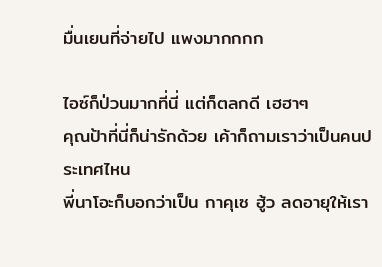มื่นเยนที่จ่ายไป แพงมากกกก

ไอซ์ก็ป่วนมากที่นี่ แต่ก็ตลกดี เฮฮาๆ
คุณป้าที่นี่ก็น่ารักด้วย เค้าก็ถามเราว่าเป็นคนประเทศไหน
พี่นาโอะก็บอกว่าเป็น กาคุเซ ฮู้ว ลดอายุให้เรา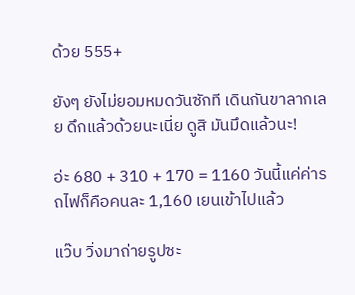ด้วย 555+

ยังๆ ยังไม่ยอมหมดวันซักที เดินกันขาลากเลย ดึกแล้วด้วยนะเนี่ย ดูสิ มันมึดแล้วนะ!

อ่ะ 680 + 310 + 170 = 1160 วันนี้แค่ค่ารถไฟก็คือคนละ 1,160 เยนเข้าไปแล้ว

แว๊บ วิ่งมาถ่ายรูปซะ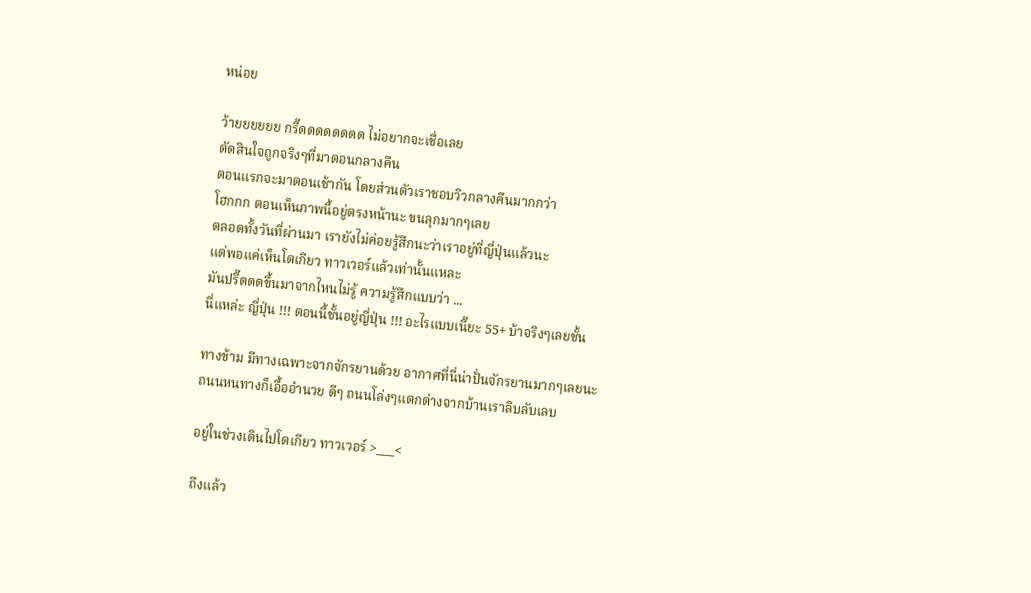หน่อย

ว้ายยยยยย กรี๊ดดดดดดดด ไม่อยากจะเชื่อเลย
ตัดสินใจถูกจริงๆที่มาตอนกลางคืน
ตอนแรกจะมาตอนเช้ากัน โดยส่วนตัวเราชอบวิวกลางคืนมากกว่า
โฮกกก ตอนเห็นภาพนี้อยู่ตรงหน้านะ ขนลุกมากๆเลย
ตลอดทั้งวันที่ผ่านมา เรายังไม่ค่อยรู้สึกนะว่าเราอยู่ที่ญี่ปุ่นแล้วนะ
แต่พอแค่เห็นโตเกียว ทาวเวอร์แล้วเท่านั้นแหละ
มันปรี๊ดดดขึ้นมาจากไหนไม่รู้ ความรู้สึกแบบว่า ...
นี่แหล่ะ ญี่ปุ่น !!! ตอนนี้ชั้นอยู่ญี่ปุ่น !!! อะไรแบบเนี๊ยะ 55+ บ้าจริงๆเลยชั้น

ทางข้าม มีทางเฉพาะจากจักรยานด้วย อากาศที่นี่น่าปั่นจักรยานมากๆเลยนะ
ถนนหนทางก็เอื้ออำนวย ดีๆ ถนนโล่งๆแตกต่างจากบ้านเราลิบลับเลบ

อยู่ในช่วงเดินไปโตเกียว ทาวเวอร์ >___<

ถึงแล้ว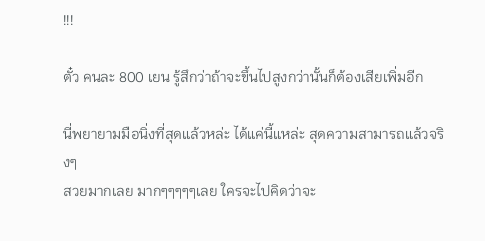!!!

ตั๋ว คนละ 800 เยน รู้สึกว่าถ้าจะขึ้นไปสูงกว่านั้นก็ต้องเสียเพิ่มอีก

นี่พยายามมือนิ่งที่สุดแล้วหล่ะ ได้แค่นี้แหล่ะ สุดความสามารถแล้วจริงๆ
สวยมากเลย มากๆๆๆๆๆเลย ใครจะไปคิดว่าจะ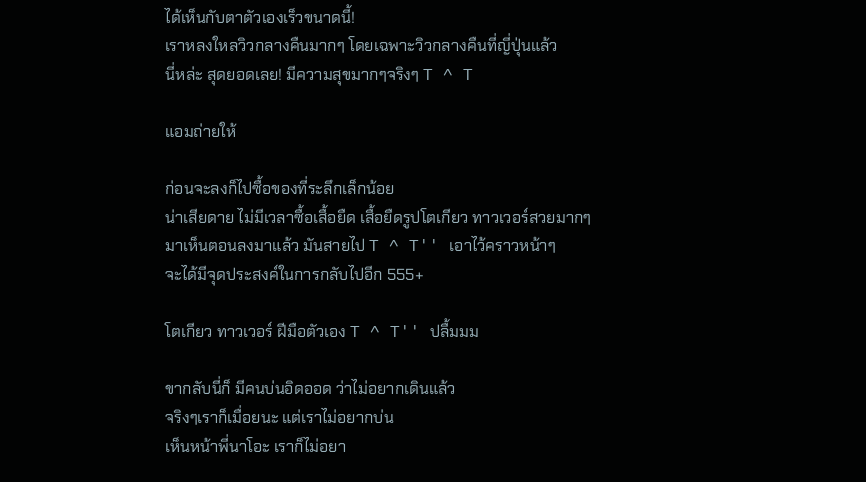ได้เห็นกับตาตัวเองเร็วขนาดนี้!
เราหลงใหลวิวกลางคืนมากๆ โดยเฉพาะวิวกลางคืนที่ญี่ปุ่นแล้ว
นี่หล่ะ สุดยอดเลย! มีความสุขมากๆจริงๆ T ^ T

แอมถ่ายให้

ก่อนจะลงก็ไปซื้อของที่ระลึกเล็กน้อย
น่าเสียดาย ไม่มีเวลาซื้อเสื้อยืด เสื้อยืดรูปโตเกียว ทาวเวอร์สวยมากๆ
มาเห็นตอนลงมาแล้ว มันสายไป T ^ T'' เอาไว้คราวหน้าๆ
จะได้มีจุดประสงค์ในการกลับไปอีก 555+

โตเกียว ทาวเวอร์ ฝีมือตัวเอง T ^ T'' ปลื้มมม

ขากลับนี่ก็ มีคนบ่นอิดออด ว่าไม่อยากเดินแล้ว
จริงๆเราก็เมื่อยนะ แต่เราไม่อยากบ่น
เห็นหน้าพี่นาโอะ เราก็ไม่อยา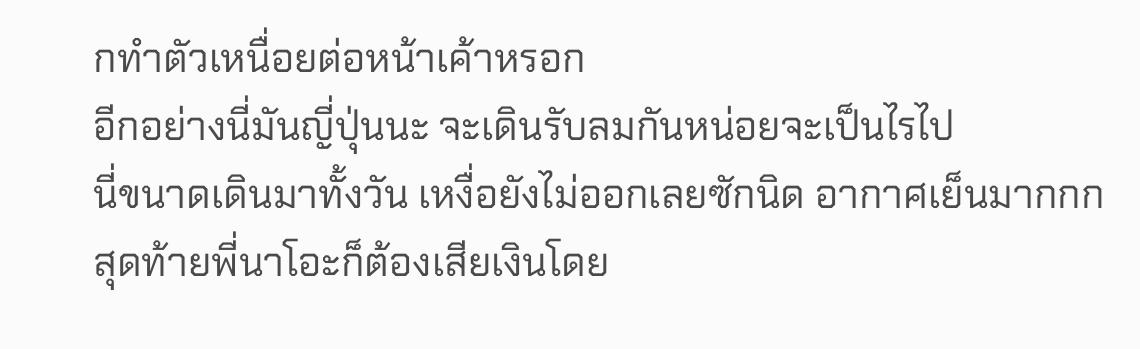กทำตัวเหนื่อยต่อหน้าเค้าหรอก
อีกอย่างนี่มันญี่ปุ่นนะ จะเดินรับลมกันหน่อยจะเป็นไรไป
นี่ขนาดเดินมาทั้งวัน เหงื่อยังไม่ออกเลยซักนิด อากาศเย็นมากกก
สุดท้ายพี่นาโอะก็ต้องเสียเงินโดย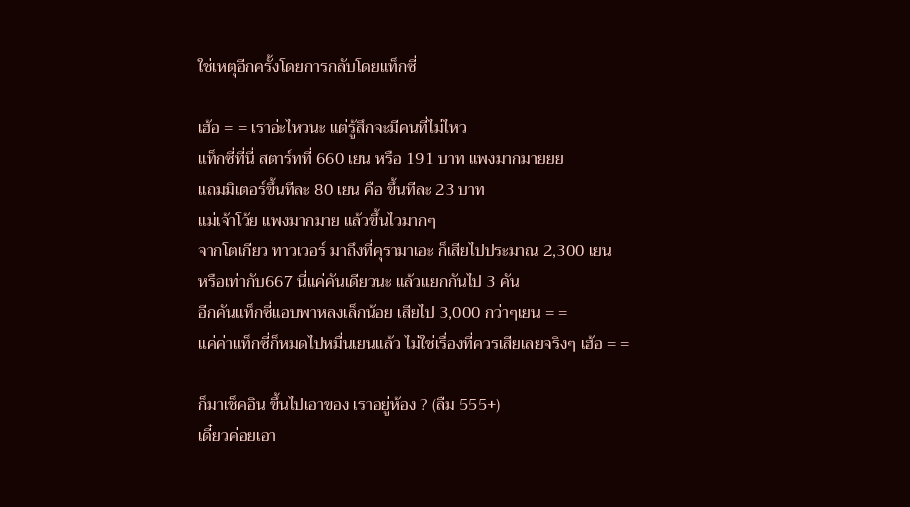ใช่เหตุอีกครั้งโดยการกลับโดยแท็กซี่

เฮ้อ = = เราอ่ะไหวนะ แต่รู้สึกจะมีคนที่ไม่ไหว
แท็กซี่ที่นี่ สตาร์ทที่ 660 เยน หรือ 191 บาท แพงมากมายยย
แถมมิเตอร์ขึ้นทีละ 80 เยน คือ ขึ้นทีละ 23 บาท
แม่เจ้าโว้ย แพงมากมาย แล้วขึ้นไวมากๆ
จากโตเกียว ทาวเวอร์ มาถึงที่คุรามาเอะ ก็เสียไปประมาณ 2,300 เยน
หรือเท่ากับ667 นี่แค่คันเดียวนะ แล้วแยกกันไป 3 คัน
อีกคันแท็กซี่แอบพาหลงเล็กน้อย เสียไป 3,000 กว่าๆเยน = =
แค่ค่าแท็กซี่ก็หมดไปหมื่นเยนแล้ว ไม่ใช่เรื่องที่ควรเสียเลยจริงๆ เฮ้อ = =

ก็มาเช็คอิน ขึ้นไปเอาของ เราอยู่ห้อง ? (ลืม 555+)
เดี๋ยวค่อยเอา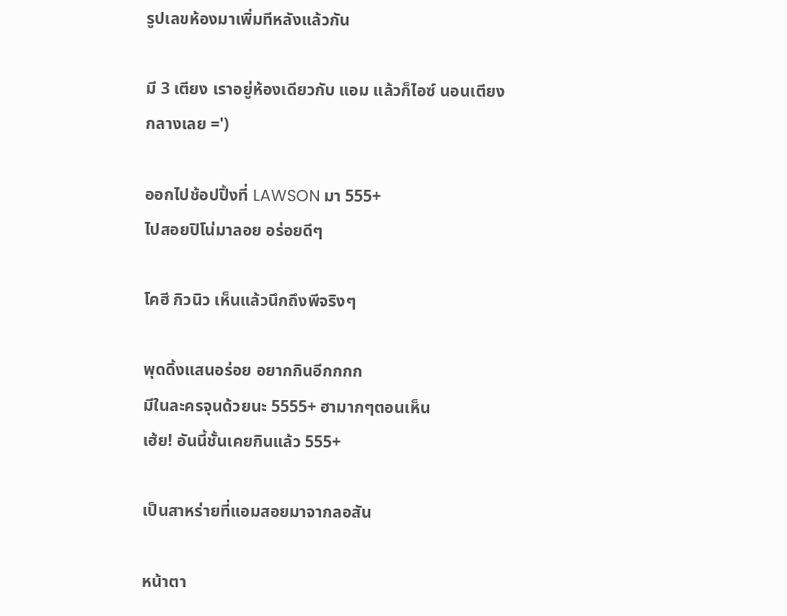รูปเลขห้องมาเพิ่มทีหลังแล้วกัน

มี 3 เตียง เราอยู่ห้องเดียวกับ แอม แล้วก็ไอซ์ นอนเตียงกลางเลย =')

ออกไปช้อปปิ้งที่ LAWSON มา 555+
ไปสอยปิโน่มาลอย อร่อยดีๆ

โคฮี กิวนิว เห็นแล้วนึกถึงพีจริงๆ

พุดดิ้งแสนอร่อย อยากกินอีกกกก
มีในละครจุนด้วยนะ 5555+ ฮามากๆตอนเห็น
เฮ้ย! อันนี้ชั้นเคยกินแล้ว 555+

เป็นสาหร่ายที่แอมสอยมาจากลอสัน

หน้าตา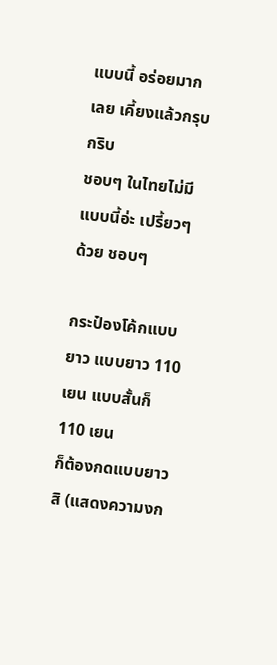แบบนี้ อร่อยมากเลย เคี้ยงแล้วกรุบกริบ
ชอบๆ ในไทยไม่มีแบบนี้อ่ะ เปรี้ยวๆด้วย ชอบๆ

กระป๋องโค้กแบบยาว แบบยาว 110 เยน แบบสั้นก็ 110 เยน
ก็ต้องกดแบบยาวสิ (แสดงความงก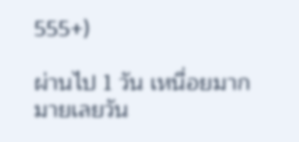555+)

ผ่านไป 1 วัน เหนื่อยมากมายเลยวัน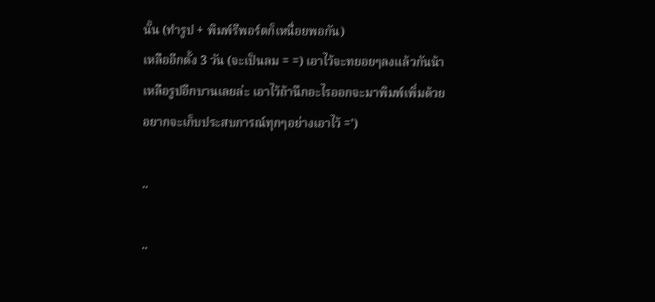นั้น (ทำรูป + พิมพ์รีพอร์ตก็เหนื่อยพอกัน)
เหลืออีกตั้ง 3 วัน (จะเป็นลม = =) เอาไว้จะทยอยๆลงแล้วกันน้า
เหลือรูปอีกบานเลยล่ะ เอาไว้ถ้านึกอะไรออกจะมาพิมพ์เพิ่มด้วย
อยากจะเก็บประสบการณ์ทุกๆอย่างเอาไว้ =')

..

..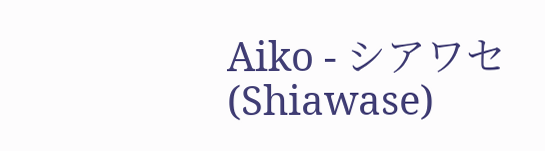Aiko - シアワセ (Shiawase)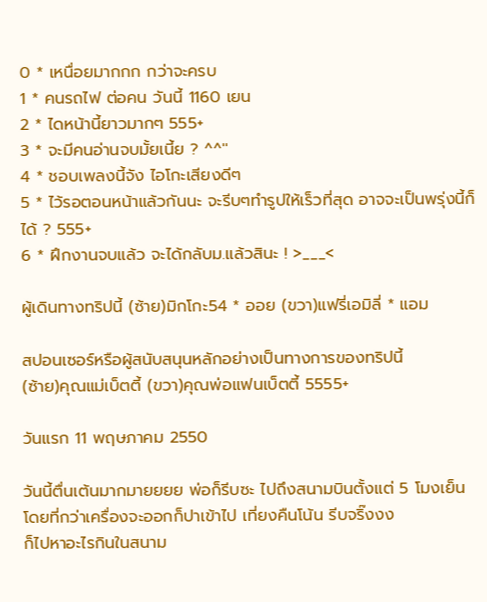0 * เหนื่อยมากกก กว่าจะครบ
1 * คนรถไฟ ต่อคน วันนี้ 1160 เยน
2 * ไดหน้านี้ยาวมากๆ 555+
3 * จะมีคนอ่านจบมั้ยเนี้ย ? ^^''
4 * ชอบเพลงนี้จัง ไอโกะเสียงดีๆ
5 * ไว้รอตอนหน้าแล้วกันนะ จะรีบๆทำรูปให้เร็วที่สุด อาจจะเป็นพรุ่งนี้ก็ได้ ? 555+
6 * ฝึกงานจบแล้ว จะได้กลับม.แล้วสินะ ! >___<

ผู้เดินทางทริปนี้ (ซ้าย)มิกโกะ54 * ออย (ขวา)แฟรี่เอมิลี่ * แอม

สปอนเซอร์หรือผู้สนับสนุนหลักอย่างเป็นทางการของทริปนี้
(ซ้าย)คุณแม่เบ็ตตี้ (ขวา)คุณพ่อแฟนเบ็ตตี้ 5555+

วันแรก 11 พฤษภาคม 2550

วันนี้ตื่นเต้นมากมายยยย พ่อก็รีบซะ ไปถึงสนามบินตั้งแต่ 5 โมงเย็น
โดยที่กว่าเครื่องจะออกก็ปาเข้าไป เที่ยงคืนโน้น รีบจริ๊งงง
ก็ไปหาอะไรกินในสนาม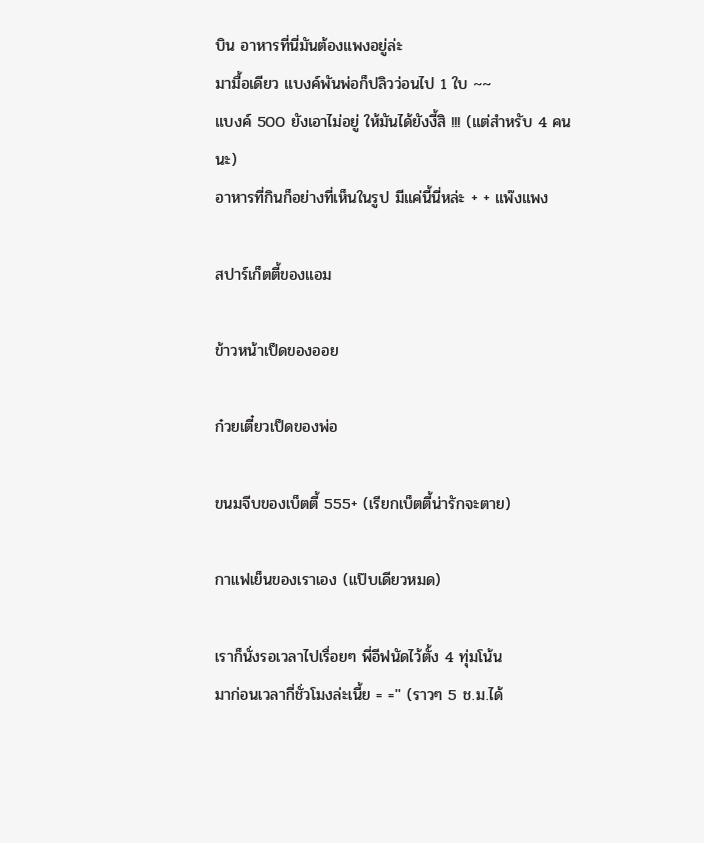บิน อาหารที่นี่มันต้องแพงอยู่ล่ะ
มามื้อเดียว แบงค์พันพ่อก็ปลิวว่อนไป 1 ใบ ~~
แบงค์ 500 ยังเอาไม่อยู่ ให้มันได้ยังงี้สิ !!! (แต่สำหรับ 4 คนนะ)
อาหารที่กินก็อย่างที่เห็นในรูป มีแค่นี้นี่หล่ะ + + แพ๊งแพง

สปาร์เก็ตตี้ของแอม

ข้าวหน้าเป็ดของออย

ก๋วยเตี๋ยวเป็ดของพ่อ

ขนมจีบของเบ็ตตี้ 555+ (เรียกเบ็ตตี้น่ารักจะตาย)

กาแฟเย็นของเราเอง (แป๊บเดียวหมด)

เราก็นั่งรอเวลาไปเรื่อยๆ พี่อีฟนัดไว้ตั้ง 4 ทุ่มโน้น
มาก่อนเวลากี่ชั่วโมงล่ะเนี้ย = ='' (ราวๆ 5 ช.ม.ได้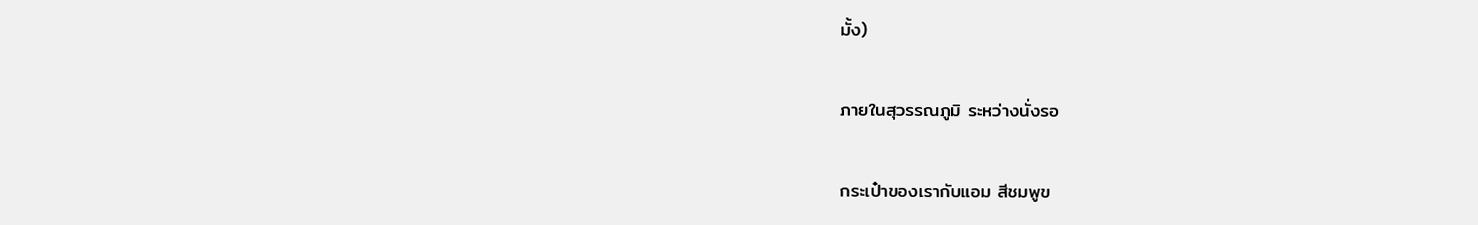มั้ง)

ภายในสุวรรณภูมิ ระหว่างนั่งรอ

กระเป๋าของเรากับแอม สีชมพูข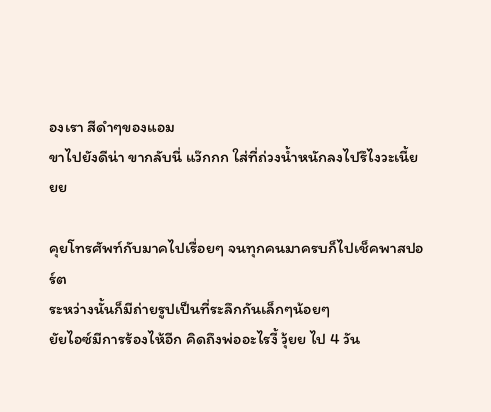องเรา สีดำๆของแอม
ขาไปยังดีน่า ขากลับนี่ แว๊กกก ใส่ที่ถ่วงน้ำหนักลงไปรึไงวะเนี้ยยย

คุยโทรศัพท์กับมาคไปเรื่อยๆ จนทุกคนมาครบก็ไปเช็คพาสปอร์ต
ระหว่างนั้นก็มีถ่ายรูปเป็นที่ระลึกกันเล็กๆน้อยๆ
ยัยไอซ์มีการร้องไห้อีก คิดถึงพ่ออะไรงี้ วุ้ยย ไป 4 วัน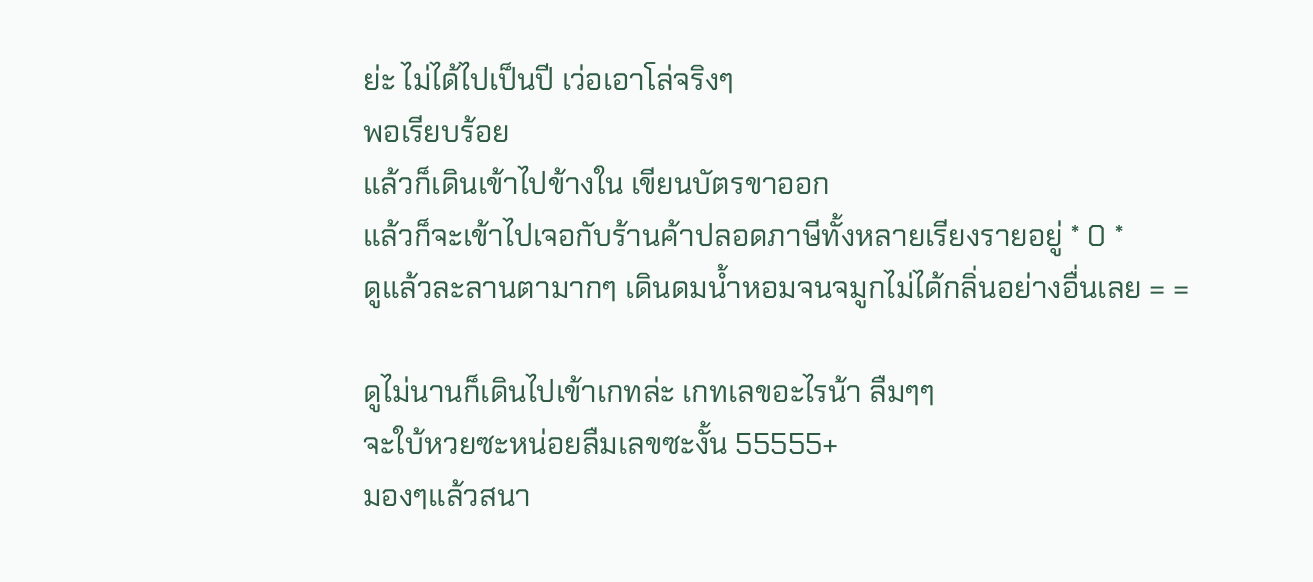ย่ะ ไม่ได้ไปเป็นปี เว่อเอาโล่จริงๆ
พอเรียบร้อย
แล้วก็เดินเข้าไปข้างใน เขียนบัตรขาออก
แล้วก็จะเข้าไปเจอกับร้านค้าปลอดภาษีทั้งหลายเรียงรายอยู่ * 0 *
ดูแล้วละลานตามากๆ เดินดมน้ำหอมจนจมูกไม่ได้กลิ่นอย่างอื่นเลย = =

ดูไม่นานก็เดินไปเข้าเกทล่ะ เกทเลขอะไรน้า ลืมๆๆ
จะใบ้หวยซะหน่อยลืมเลขซะงั้น 55555+
มองๆแล้วสนา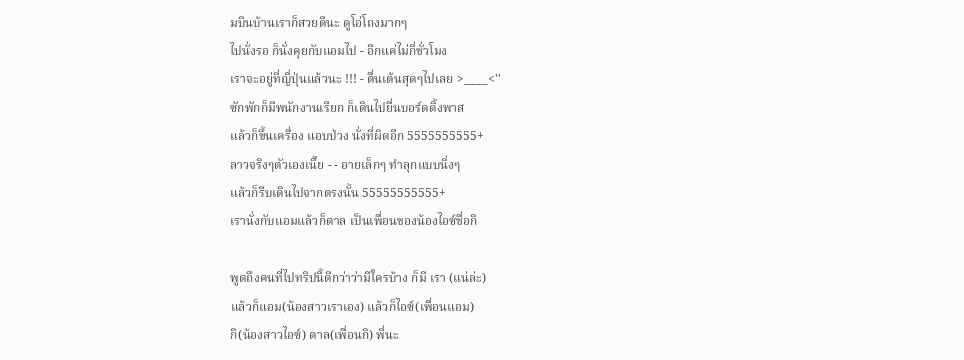มบินบ้านเราก็สวยดีนะ ดูโอ่โถงมากๆ
ไปนั่งรอ ก็นั่งคุยกับแอมไป - อีกแค่ไม่กี่ชั่วโมง
เราจะอยู่ที่ญี่ปุ่นแล้วนะ !!! - ตื่นเต้นสุดๆไปเลย >____<''
ซักพักก็มีพนักงานเรียก ก็เดินไปยื่นบอร์ดดิ้งพาส
แล้วก็ขึ้นเครื่อง แอบป่วง นั่งที่ผิดอีก 5555555555+
ลาวจริงๆตัวเองเนี๊ย - - อายเล็กๆ ทำลุกแบบนิ่งๆ
แล้วก็รีบเดินไปจากตรงนั้น 55555555555+
เรานั่งกับแอมแล้วก็ตาล เป็นเพื่อนของน้องไอซ์ชื่อกิ

พูดถึงคนที่ไปทริปนี้ดีกว่าว่ามีใครบ้าง ก็มี เรา (แน่ล่ะ)
แล้วก็แอม(น้องสาวเราเอง) แล้วก็ไอซ์(เพื่อนแอม)
กิ(น้องสาวไอซ์) ตาล(เพื่อนกิ) พี่นะ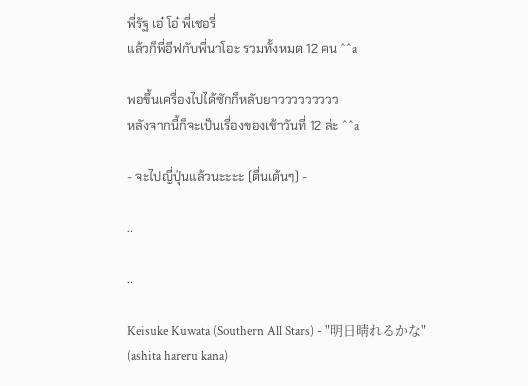พี่รัฐ เอ๋ โอ๋ พี่เชอรี่
แล้วก็พี่อีฟกับพี่นาโอะ รวมทั้งหมด 12 คน ^^a

พอขึ้นเครื่องไปได้ซักก็หลับยาววววววววว
หลังจากนี้ก็จะเป็นเรื่องของเช้าวันที่ 12 ล่ะ ^^a

- จะไปญี่ปุ่นแล้วนะะะะ (ตื่นเต้นๆ) -

..

..

Keisuke Kuwata (Southern All Stars) - "明日晴れるかな" (ashita hareru kana)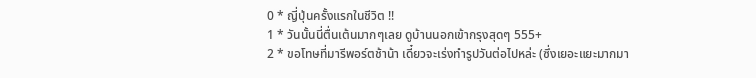0 * ญี่ปุ่นครั้งแรกในชีวิต !!
1 * วันนั้นนี่ตื่นเต้นมากๆเลย ดูบ้านนอกเข้ากรุงสุดๆ 555+
2 * ขอโทษที่มารีพอร์ตช้าน้า เดี๋ยวจะเร่งทำรูปวันต่อไปหล่ะ (ซึ่งเยอะแยะมากมา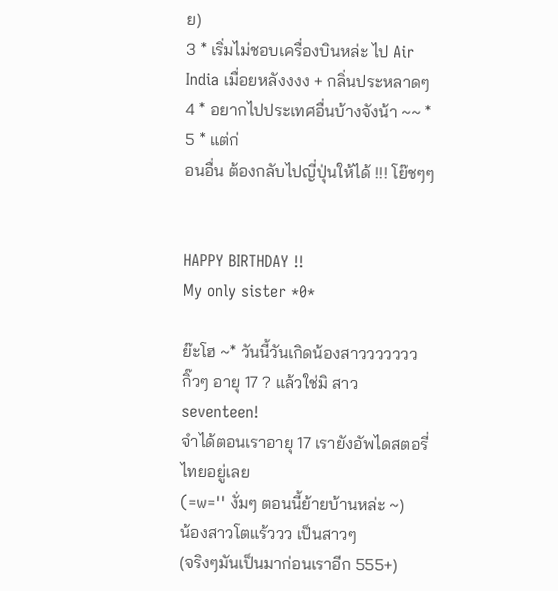ย)
3 * เริ่มไม่ชอบเครื่องบินหล่ะ ไป Air India เมื่อยหลังงงง + กลิ่นประหลาดๆ
4 * อยากไปประเทศอื่นบ้างจังน้า ~~ *
5 * แต่ก่
อนอื่น ต้องกลับไปญี่ปุ่นให้ได้ !!! โย๊ชๆๆ


HAPPY BIRTHDAY !!
My only sister *0*

ย๊ะโฮ ~* วันนี้วันเกิดน้องสาววววววว
กิ๊วๆ อายุ 17 ? แล้วใช่มิ สาว seventeen!
จำได้ตอนเราอายุ 17 เรายังอัพไดสตอรี่ไทยอยู่เลย
(=w='' งั่มๆ ตอนนี้ย้ายบ้านหล่ะ ~)
น้องสาวโตแร้ววว เป็นสาวๆ
(จริงๆมันเป็นมาก่อนเราอีก 555+)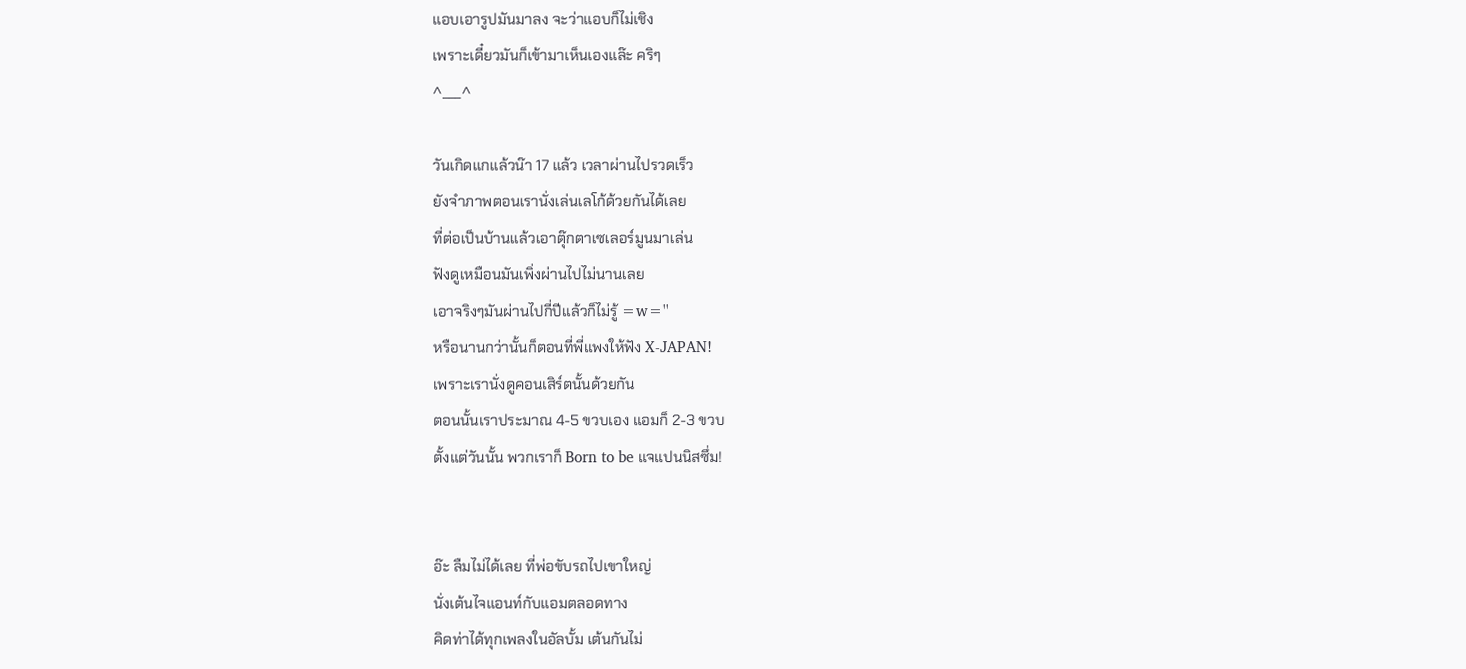แอบเอารูปมันมาลง จะว่าแอบก็ไม่เชิง
เพราะเดี๋ยวมันก็เข้ามาเห็นเองแล๊ะ คริๆ
^___^

วันเกิดแกแล้วน๊า 17 แล้ว เวลาผ่านไปรวดเร็ว
ยังจำภาพตอนเรานั่งเล่นเลโก้ด้วยกันได้เลย
ที่ต่อเป็นบ้านแล้วเอาตุ๊กตาเซเลอร์มูนมาเล่น
ฟังดูเหมือนมันเพิ่งผ่านไปไม่นานเลย
เอาจริงๆมันผ่านไปกี่ปีแล้วก็ไม่รู้ =w=''
หรือนานกว่านั้นก็ตอนที่พี่แพงให้ฟัง X-JAPAN!
เพราะเรานั่งดูคอนเสิร์ตนั้นด้วยกัน
ตอนนั้นเราประมาณ 4-5 ขวบเอง แอมก็ 2-3 ขวบ
ตั้งแต่วันนั้น พวกเราก็ Born to be แจแปนนิสซึ่ม!


อ๊ะ ลืมไม่ได้เลย ที่พ่อขับรถไปเขาใหญ่
นั่งเต้นไจแอนท์กับแอมตลอดทาง
คิดท่าได้ทุกเพลงในอัลบั้ม เต้นกันไม่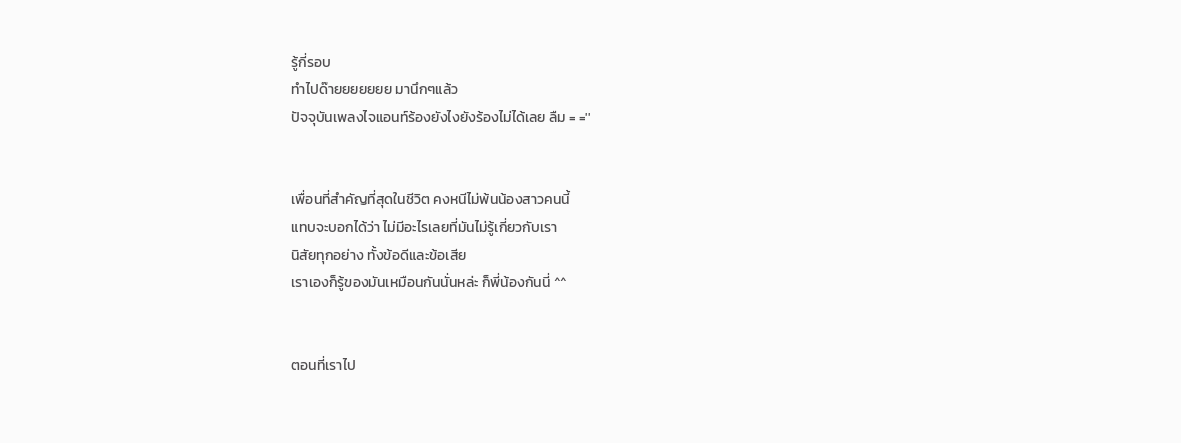รู้กี่รอบ
ทำไปด๊ายยยยยยย มานึกๆแล้ว
ปัจจุบันเพลงไจแอนท์ร้องยังไงยังร้องไม่ได้เลย ลืม = =''


เพื่อนที่สำคัญที่สุดในชีวิต คงหนีไม่พ้นน้องสาวคนนี้
แทบจะบอกได้ว่า ไม่มีอะไรเลยที่มันไม่รู้เกี่ยวกับเรา
นิสัยทุกอย่าง ทั้งข้อดีและข้อเสีย
เราเองก็รู้ของมันเหมือนกันนั่นหล่ะ ก็พี่น้องกันนี่ ^^


ตอนที่เราไป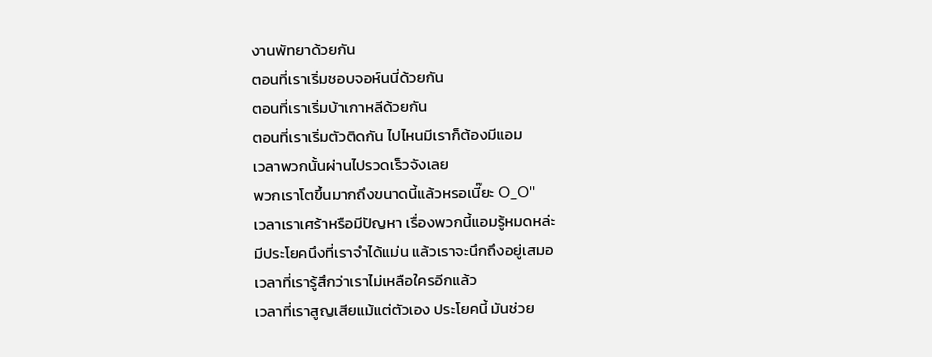งานพัทยาด้วยกัน
ตอนที่เราเริ่มชอบจอห์นนี่ด้วยกัน
ตอนที่เราเริ่มบ้าเกาหลีด้วยกัน
ตอนที่เราเริ่มตัวติดกัน ไปไหนมีเราก็ต้องมีแอม
เวลาพวกนั้นผ่านไปรวดเร็วจังเลย
พวกเราโตขึ้นมากถึงขนาดนี้แล้วหรอเนี๊ยะ O_O''
เวลาเราเศร้าหรือมีปัญหา เรื่องพวกนี้แอมรู้หมดหล่ะ
มีประโยคนึงที่เราจำได้แม่น แล้วเราจะนึกถึงอยู่เสมอ
เวลาที่เรารู้สึกว่าเราไม่เหลือใครอีกแล้ว
เวลาที่เราสูญเสียแม้แต่ตัวเอง ประโยคนี้ มันช่วย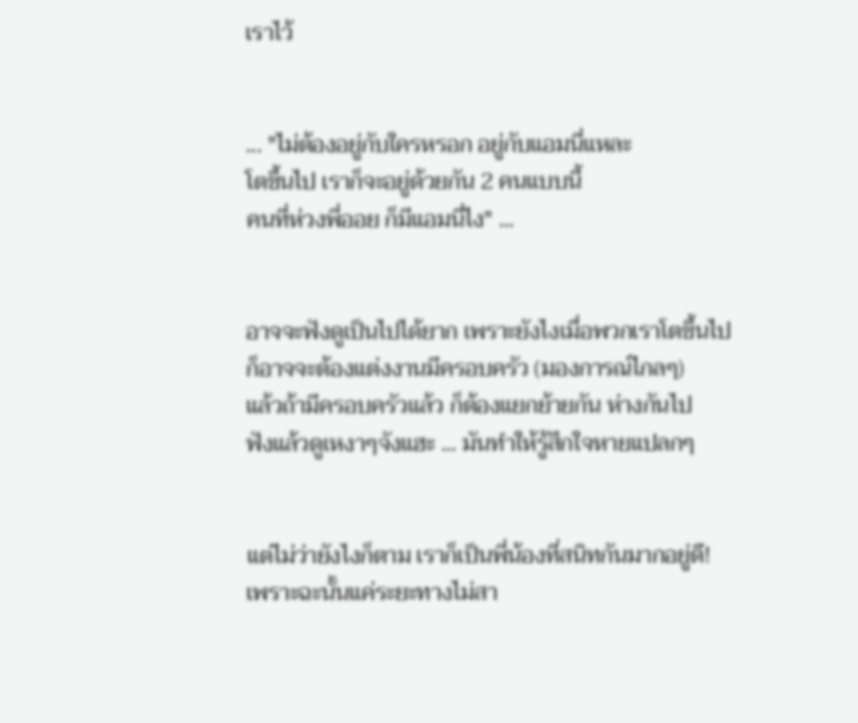เราไว้


... "ไม่ต้องอยู่กับใครหรอก อยู่กับแอมนี่แหละ
โตขึ้นไป เราก็จะอยู่ด้วยกัน 2 คนแบบนี้
คนที่ห่วงพี่ออย ก็มีแอมนี่ไง" ...


อาจจะฟังดูเป็นไปได้ยาก เพราะยังไงเมื่อพวกเราโตขึ้นไป
ก็อาจจะต้องแต่งงานมีครอบครัว (มองการณ์ไกลๆ)
แล้วถ้ามีครอบครัวแล้ว ก็ต้องแยกย้ายกัน ห่างกันไป
ฟังแล้วดูเหงาๆจังแฮะ ... มันทำให้รู้สึกใจหายแปลกๆ


แต่ไม่ว่ายังไงก็ตาม เราก็เป็นพี่น้องที่สนิทกันมากอยู่ดี!
เพราะฉะนั้นแค่ระยะทางไม่สา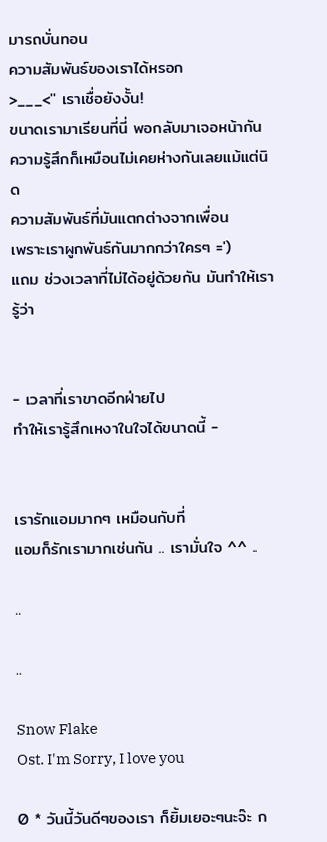มารถบั่นทอน
ความสัมพันธ์ของเราได้หรอก
>___<'' เราเชื่อยังงั้น!
ขนาดเรามาเรียนที่นี่ พอกลับมาเจอหน้ากัน
ความรู้สึกก็เหมือนไม่เคยห่างกันเลยแม้แต่นิด
ความสัมพันธ์ที่มันแตกต่างจากเพื่อน
เพราะเราผูกพันธ์กันมากกว่าใครๆ =')
แถม ช่วงเวลาที่ไม่ได้อยู่ด้วยกัน มันทำให้เรารู้ว่า


- เวลาที่เราขาดอีกฝ่ายไป
ทำให้เรารู้สึกเหงาในใจได้ขนาดนี้ -


เรารักแอมมากๆ เหมือนกับที่
แอมก็รักเรามากเช่นกัน .. เรามั่นใจ ^^ ..

..

..

Snow Flake
Ost. I'm Sorry, I love you

0 * วันนี้วันดีๆของเรา ก็ยิ้มเยอะๆนะจ๊ะ ก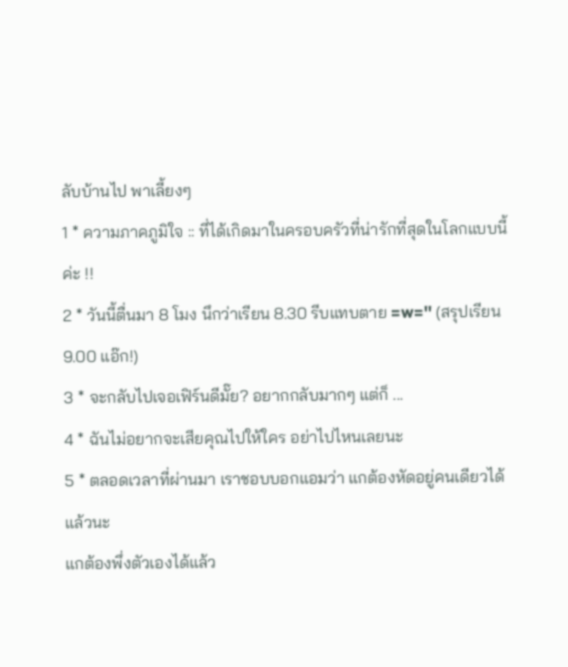ลับบ้านไป พาเลี้ยงๆ
1 * ความภาคภูมิใจ :: ที่ได้เกิดมาในครอบครัวที่น่ารักที่สุดในโลกแบบนี้ค่ะ !!
2 * วันนี้ตื่นมา 8 โมง นึกว่าเรียน 8.30 รีบแทบตาย =w='' (สรุปเรียน 9.00 แอ๊ก!)
3 * จะกลับไปเจอเฟิร์นดีมั๊ย? อยากกลับมากๆ แต่ก็ ...
4 * ฉันไม่อยากจะเสียคุณไปให้ใคร อย่าไปไหนเลยนะ
5 * ตลอดเวลาที่ผ่านมา เราชอบบอกแอมว่า แกต้องหัดอยู่คนเดียวได้แล้วนะ
แกต้องพึ่งตัวเองได้แล้ว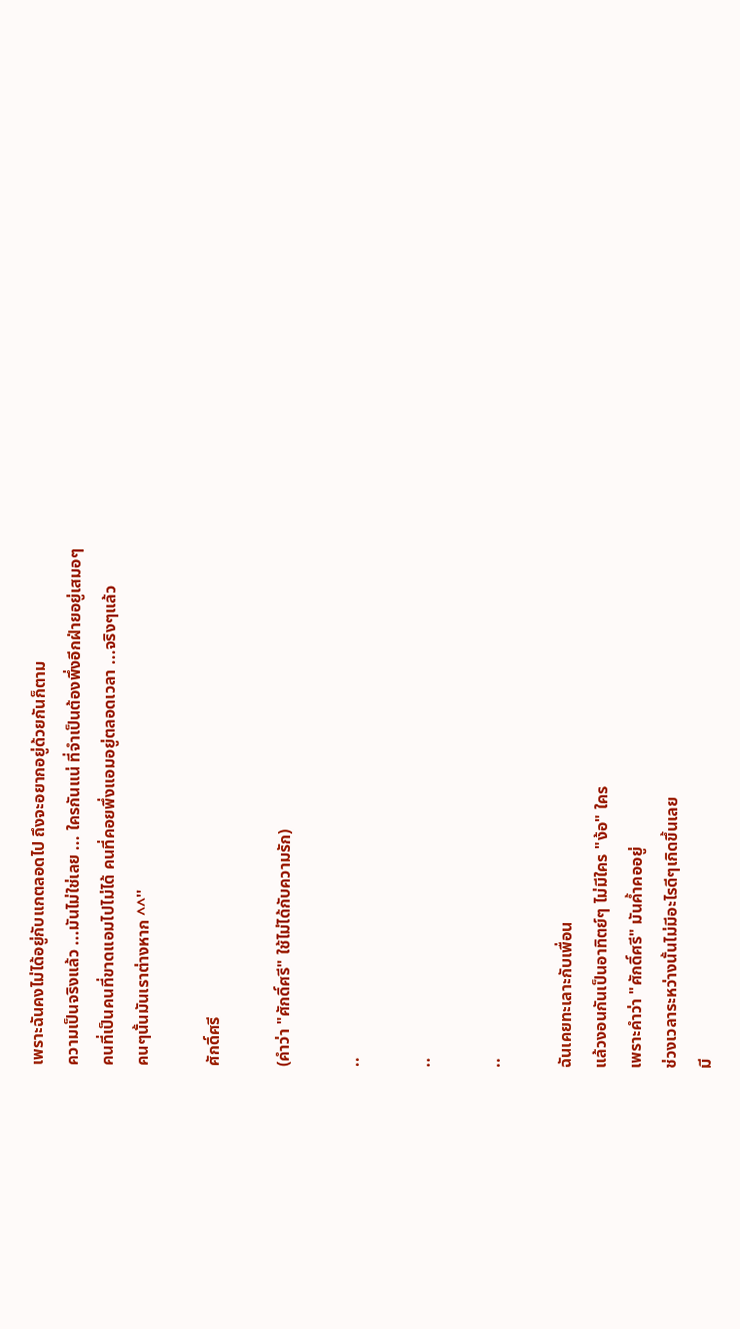เพราะฉันคงไม่ได้อยู่กับแกตลอดไป ถึงจะอยากอยู่ด้วยกันก็ตาม
ความเป็นจริงแล้ว ...มันไม่ใช่เลย ... ใครกันแน่ ที่จำเป็นต้องพึ่งอีกฝ่ายอยู่เสมอๆ
คนที่เป็นคนที่ขาดแอมไปไม่ได้ คนที่คอยพึ่งแอมอยู่ตลอดเวลา ...จริงๆแล้ว
คนๆนั้นมันเราต่างหาก ^^''

ศักดิ์ศรี

(คำว่า "ศักดิ์ศรี" ใช้ไม่ได้กับความรัก)

..

..

..

ฉันเคยทะเลาะกับเพื่อน
แล้วงอนกันเป็นอาทิตย์ๆ ไม่มีใคร "ง้อ" ใคร
เพราะคำว่า "ศักดิ์ศรี" มันค้ำคออยู่
ช่วงเวลาระหว่างนั้นไม่มีอะไรดีๆเกิดขึ้นเลย
มี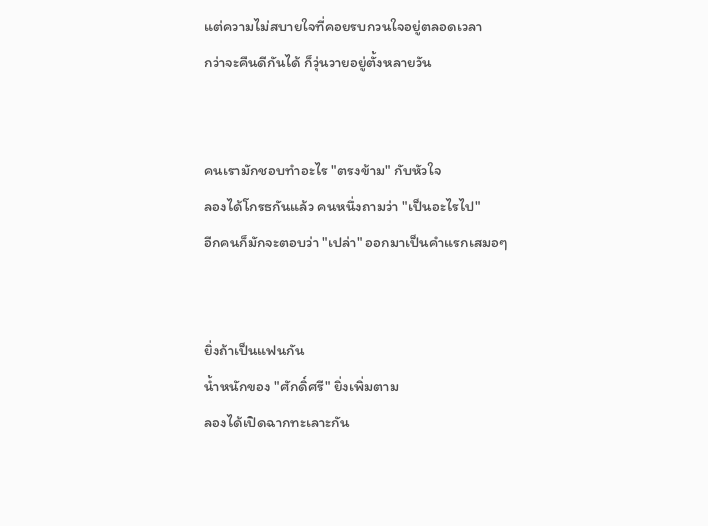แต่ความไม่สบายใจที่คอยรบกวนใจอยู่ตลอดเวลา
กว่าจะคืนดีกันได้ ก็วุ่นวายอยู่ตั้งหลายวัน


คนเรามักชอบทำอะไร "ตรงข้าม" กับหัวใจ
ลองได้โกรธกันแล้ว คนหนึ่งถามว่า "เป็นอะไรไป"
อีกคนก็มักจะตอบว่า "เปล่า" ออกมาเป็นคำแรกเสมอๆ


ยิ่งถ้าเป็นแฟนกัน
น้ำหนักของ "ศักดิ์ศรี" ยิ่งเพิ่มตาม
ลองได้เปิดฉากทะเลาะกัน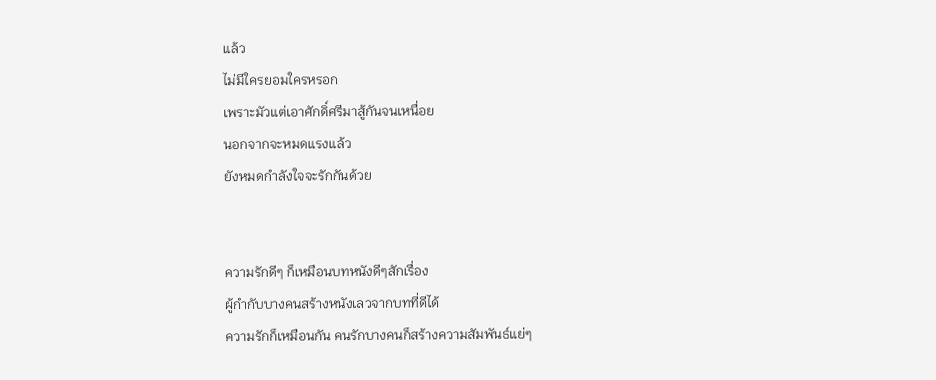แล้ว
ไม่มีใครยอมใครหรอก
เพราะมัวแต่เอาศักดิ์ศรีมาสู้กันจนเหนื่อย
นอกจากจะหมดแรงแล้ว
ยังหมดกำลังใจจะรักกันด้วย


ความรักดีๆ ก็เหมือนบทหนังดีๆสักเรื่อง
ผู้กำกับบางคนสร้างหนังเลวจากบทที่ดีได้
ความรักก็เหมือนกัน คนรักบางคนก็สร้างความสัมพันธ์แย่ๆ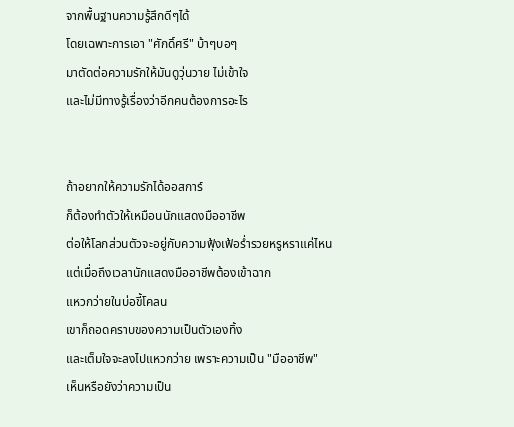จากพื้นฐานความรู้สึกดีๆได้
โดยเฉพาะการเอา "ศักดิ์ศรี" บ้าๆบอๆ
มาตัดต่อความรักให้มันดูวุ่นวาย ไม่เข้าใจ
และไม่มีทางรู้เรื่องว่าอีกคนต้องการอะไร


ถ้าอยากให้ความรักได้ออสการ์
ก็ต้องทำตัวให้เหมือนนักแสดงมืออาชีพ
ต่อให้โลกส่วนตัวจะอยู่กับความฟุ้งเฟ้อร่ำรวยหรูหราแค่ไหน
แต่เมื่อถึงเวลานักแสดงมืออาชีพต้องเข้าฉาก
แหวกว่ายในบ่อขี้โคลน
เขาก็ถอดคราบของความเป็นตัวเองทิ้ง
และเต็มใจจะลงไปแหวกว่าย เพราะความเป็น "มืออาชีพ"
เห็นหรือยังว่าความเป็น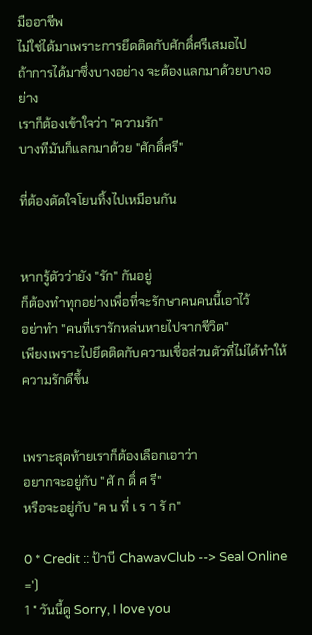มืออาชีพ
ไม่ใช่ได้มาเพราะการยึดติดกับศักดิ์ศรีเสมอไป
ถ้าการได้มาซึ่งบางอย่าง จะต้องแลกมาด้วยบางอย่าง
เราก็ต้องเข้าใจว่า "ความรัก"
บางทีมันก็แลกมาด้วย "ศักดิ์ศรี"

ที่ต้องตัดใจโยนทิ้งไปเหมือนกัน


หากรู้ตัวว่ายัง "รัก" กันอยู่
ก็ต้องทำทุกอย่างเพื่อที่จะรักษาคนคนนี้เอาไว้
อย่าทำ "คนที่เรารักหล่นหายไปจากชีวิต"
เพียงเพราะไปยึดติดกับความเชื่อส่วนตัวที่ไม่ได้ทำให้ความรักดีขึ้น


เพราะสุดท้ายเราก็ต้องเลือกเอาว่า
อยากจะอยู่กับ "ศั ก ดิ์ ศ รี"
หรือจะอยู่กับ "ค น ที่ เ ร า รั ก"

0 * Credit :: ป้าบี ChawavClub --> Seal Online =')
1 * วันนี้ดู Sorry, I love you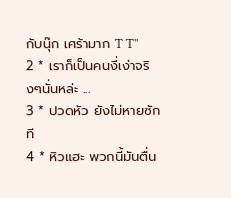กับนุ๊ก เศร้ามาก T T''
2 * เราก็เป็นคนงี่เง่าจริงๆนั่นหล่ะ ...
3 * ปวดหัว ยังไม่หายซักที
4 * หิวแฮะ พวกนี้มันตื่น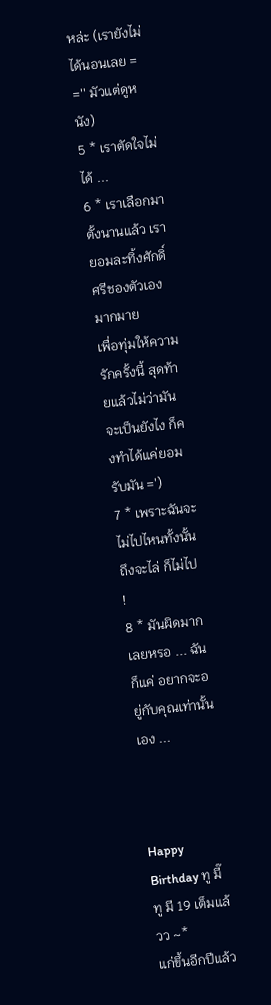หล่ะ (เรายังไม่ได้นอนเลย = ='' มัวแต่ดูหนัง)
5 * เราตัดใจไม่ได้ ...
6 * เราเลือกมาตั้งนานแล้ว เรายอมละทิ้งศักดิ์ศรีชองตัวเองมากมาย
เพื่อทุ่มให้ความรักครั้งนี้ สุดท้ายแล้วไม่ว่ามันจะเป็นยังไง ก็คงทำได้แค่ยอมรับมัน =')
7 * เพราะฉันจะไม่ไปไหนทั้งนั้น ถึงจะไล่ ก็ไม่ไป !
8 * มันผิดมากเลยหรอ ... ฉันก็แค่ อยากจะอยู่กับคุณเท่านั้นเอง ...



Happy Birthday ทู มี๊ ทู มี 19 เต็มแล้วว ~*
แก่ขึ้นอีกปีแล้ว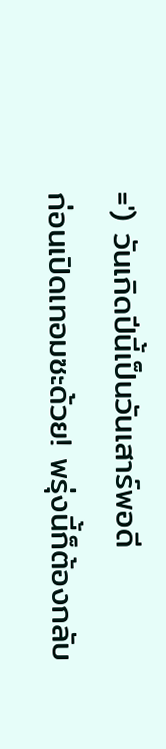=') วันเกิดปีนี้เป็นวันเสาร์พอดี
ก่อนเปิดเทอมซะด้วย! พรุ่งนี้ก็ต้องกลับ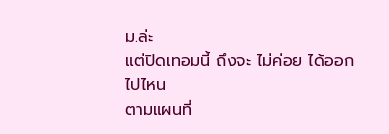ม.ล่ะ
แต่ปิดเทอมนี้ ถึงจะ ไม่ค่อย ได้ออกไปไหน
ตามแผนที่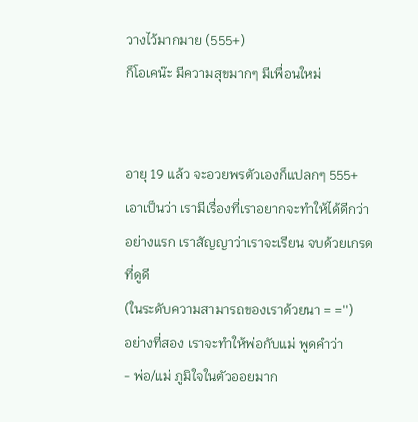วางไว้มากมาย (555+)
ก็โอเคน๊ะ มีความสุขมากๆ มีเพื่อนใหม่


อายุ 19 แล้ว จะอวยพรตัวเองก็แปลกๆ 555+
เอาเป็นว่า เรามีเรื่องที่เราอยากจะทำให้ได้ดีกว่า
อย่างแรก เราสัญญาว่าเราจะเรียน จบด้วยเกรดที่ดูดี
(ในระดับความสามารถของเราด้วยนา = ='')
อย่างที่สอง เราจะทำให้พ่อกับแม่ พูดคำว่า
- พ่อ/แม่ ภูมิใจในตัวออยมาก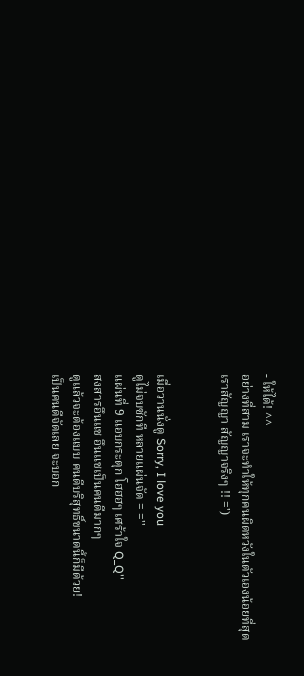- ให้ได้! ^^
อย่างที่สาม เราจะทำให้ทุกคนผิดหวังในตัวเองน้อยที่สุด
เราสัญญา สัญญาจริงๆ !! =')


เมื่อวานนั่งดู Sorry, I love you
ดูไม่จบซักที หลายแผ่นจัด = =''
แผ่นที่ 9 แอบกระตุก โฮฮฮๆ เศร้าใจ Q_Q''
สงสารอึนแช อึนแชเป็นคนดีมากๆ
ดูแล้วจะต้องแบบ คนดีบริสุทธิ์ขนาดนี้ก็มีด้วย!
เป็นคนดีจัดเลย จะบอก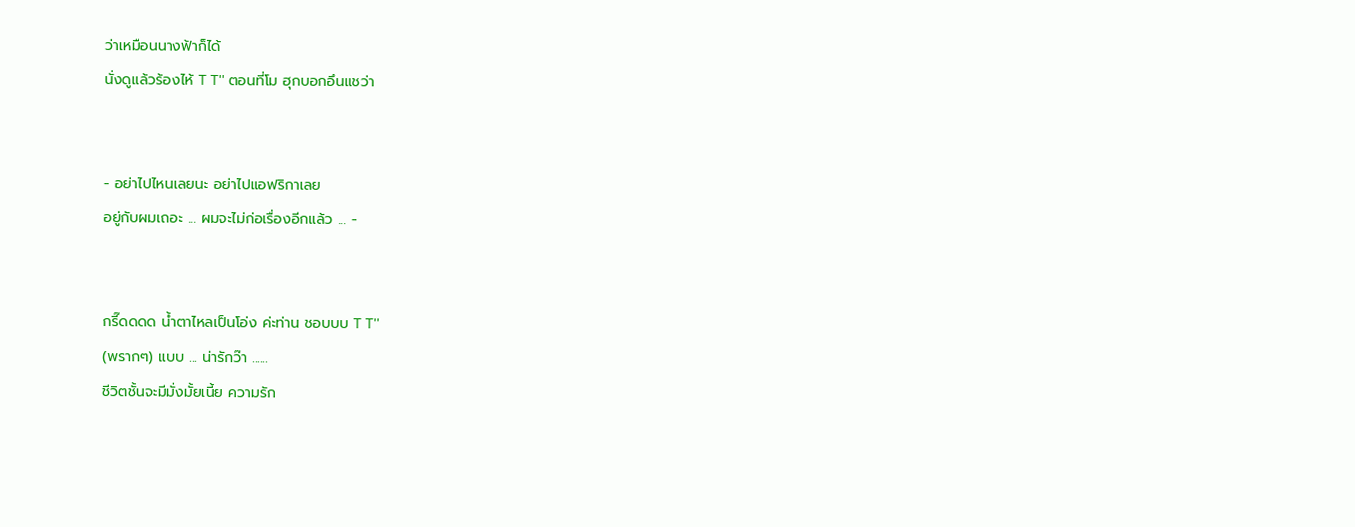ว่าเหมือนนางฟ้าก็ได้
นั่งดูแล้วร้องไห้ T T'' ตอนที่โม ฮุกบอกอึนแชว่า


- อย่าไปไหนเลยนะ อย่าไปแอฟริกาเลย
อยู่กับผมเถอะ ... ผมจะไม่ก่อเรื่องอีกแล้ว ... -


กรี๊ดดดด น้ำตาไหลเป็นโอ่ง ค่ะท่าน ชอบบบ T T''
(พรากๆ) แบบ ... น่ารักว๊า ......
ชีวิตชั้นจะมีมั่งมั้ยเนี้ย ความรัก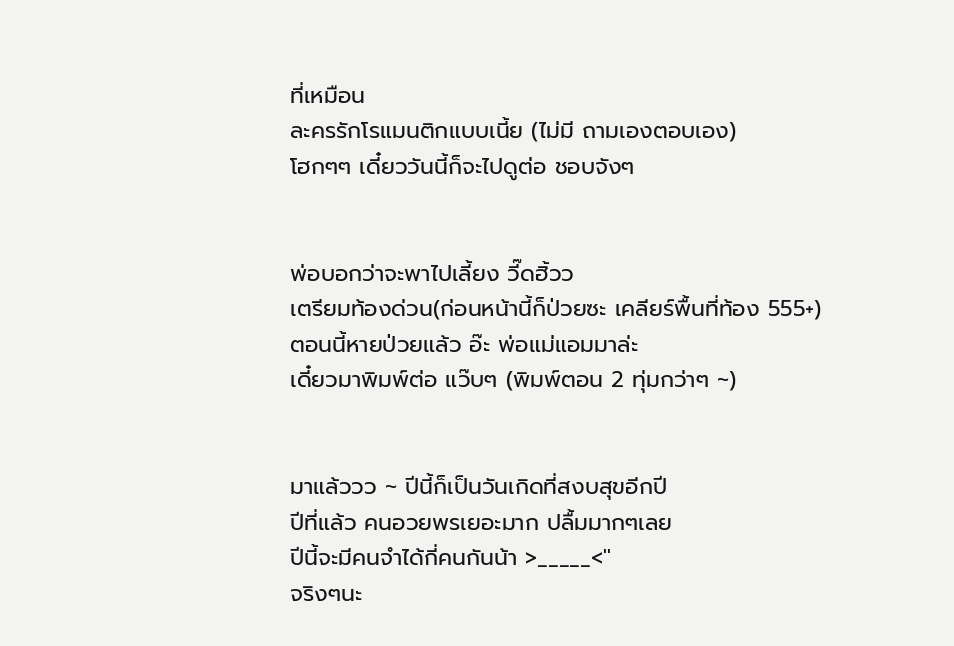ที่เหมือน
ละครรักโรแมนติกแบบเนี้ย (ไม่มี ถามเองตอบเอง)
โฮกๆๆ เดี๋ยววันนี้ก็จะไปดูต่อ ชอบจังๆ


พ่อบอกว่าจะพาไปเลี้ยง วี๊ดฮิ้วว
เตรียมท้องด่วน(ก่อนหน้านี้ก็ป่วยซะ เคลียร์พื้นที่ท้อง 555+)
ตอนนี้หายป่วยแล้ว อ๊ะ พ่อแม่แอมมาล่ะ
เดี๋ยวมาพิมพ์ต่อ แว๊บๆ (พิมพ์ตอน 2 ทุ่มกว่าๆ ~)


มาแล้ววว ~ ปีนี้ก็เป็นวันเกิดที่สงบสุขอีกปี
ปีที่แล้ว คนอวยพรเยอะมาก ปลื้มมากๆเลย
ปีนี้จะมีคนจำได้กี่คนกันน้า >_____<''
จริงๆนะ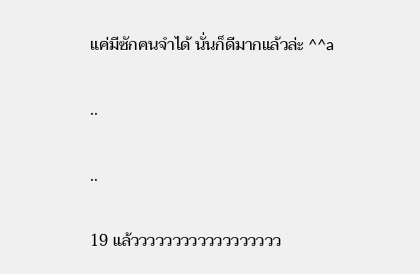แค่มีซักคนจำได้ นั่นก็ดีมากแล้วล่ะ ^^a

..

..

19 แล้วววววววววววววววววว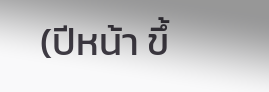(ปีหน้า ขึ้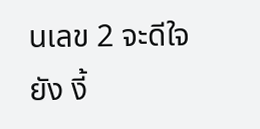นเลข 2 จะดีใจยัง งี้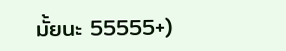มั้ยนะ 55555+)